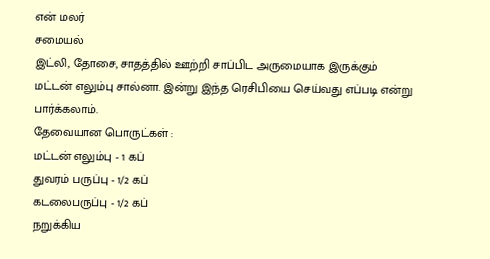என் மலர்
சமையல்
இட்லி, தோசை, சாதத்தில் ஊற்றி சாப்பிட அருமையாக இருக்கும் மட்டன் எலும்பு சால்னா. இன்று இந்த ரெசிபியை செய்வது எப்படி என்று பார்க்கலாம்.
தேவையான பொருட்கள் :
மட்டன் எலும்பு - 1 கப்
துவரம் பருப்பு - 1/2 கப்
கடலைபருப்பு - 1/2 கப்
நறுக்கிய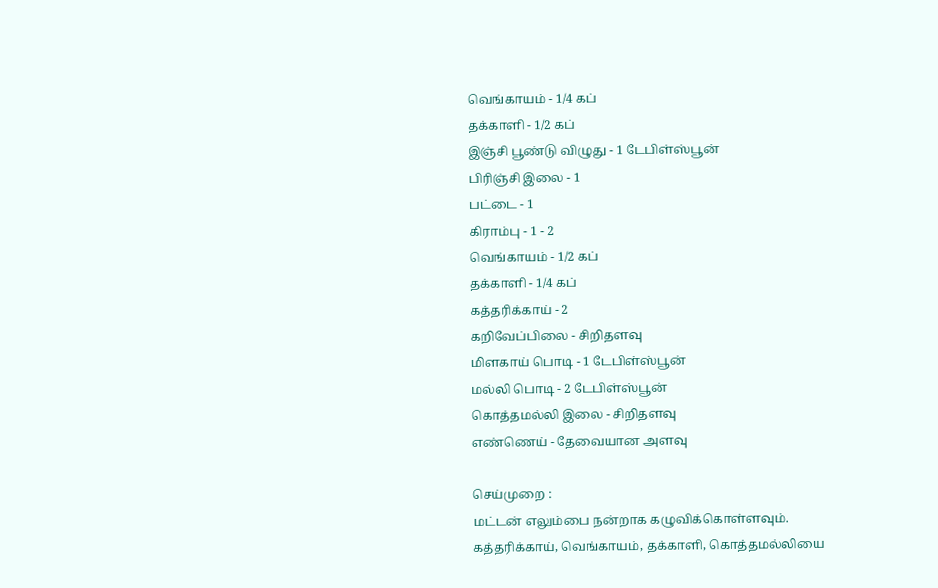வெங்காயம் - 1/4 கப்
தக்காளி - 1/2 கப்
இஞ்சி பூண்டு விழுது - 1 டேபிள்ஸ்பூன்
பிரிஞ்சி இலை - 1
பட்டை - 1
கிராம்பு - 1 - 2
வெங்காயம் - 1/2 கப்
தக்காளி - 1/4 கப்
கத்தரிக்காய் - 2
கறிவேப்பிலை - சிறிதளவு
மிளகாய் பொடி - 1 டேபிள்ஸ்பூன்
மல்லி பொடி - 2 டேபிள்ஸ்பூன்
கொத்தமல்லி இலை - சிறிதளவு
எண்ணெய் - தேவையான அளவு

செய்முறை :
மட்டன் எலும்பை நன்றாக கழுவிக்கொள்ளவும்.
கத்தரிக்காய், வெங்காயம், தக்காளி, கொத்தமல்லியை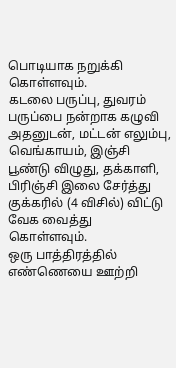பொடியாக நறுக்கி கொள்ளவும்.
கடலை பருப்பு, துவரம் பருப்பை நன்றாக கழுவி அதனுடன், மட்டன் எலும்பு, வெங்காயம், இஞ்சி பூண்டு விழுது, தக்காளி, பிரிஞ்சி இலை சேர்த்து குக்கரில் (4 விசில்) விட்டு வேக வைத்து கொள்ளவும்.
ஒரு பாத்திரத்தில் எண்ணெயை ஊற்றி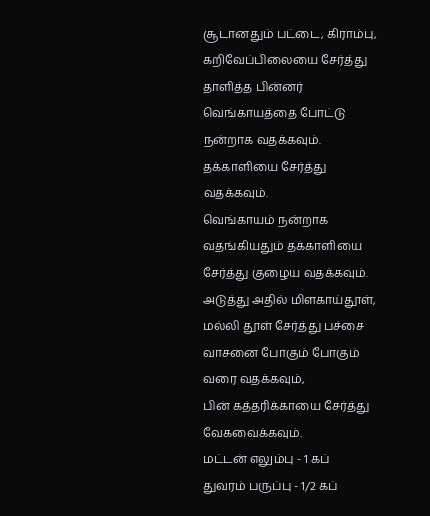சூடானதும் பட்டை, கிராம்பு, கறிவேப்பிலையை சேர்த்து தாளித்த பின்னர் வெங்காயத்தை போட்டு நன்றாக வதக்கவும். தக்காளியை சேர்த்து வதக்கவும்.
வெங்காயம் நன்றாக வதங்கியதும் தக்காளியை சேர்த்து குழைய வதக்கவும்.
அடுத்து அதில் மிளகாய்தூள், மல்லி தூள் சேர்த்து பச்சை வாசனை போகும் போகும் வரை வதக்கவும்,
பின் கத்தரிக்காயை சேர்த்து வேகவைக்கவும்.
மட்டன் எலும்பு - 1 கப்
துவரம் பருப்பு - 1/2 கப்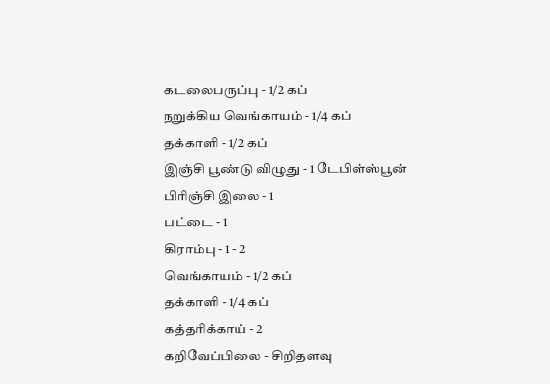கடலைபருப்பு - 1/2 கப்
நறுக்கிய வெங்காயம் - 1/4 கப்
தக்காளி - 1/2 கப்
இஞ்சி பூண்டு விழுது - 1 டேபிள்ஸ்பூன்
பிரிஞ்சி இலை - 1
பட்டை - 1
கிராம்பு - 1 - 2
வெங்காயம் - 1/2 கப்
தக்காளி - 1/4 கப்
கத்தரிக்காய் - 2
கறிவேப்பிலை - சிறிதளவு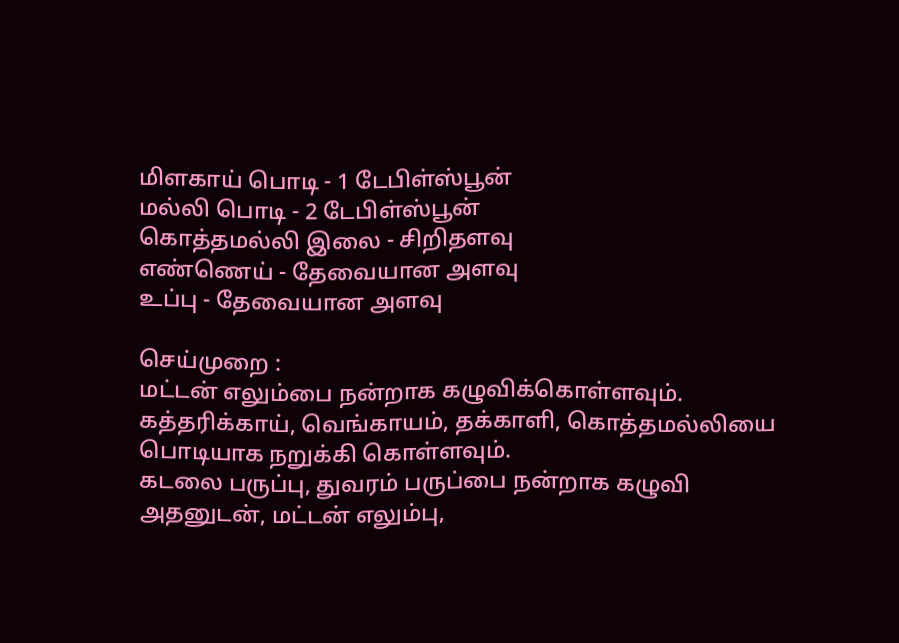மிளகாய் பொடி - 1 டேபிள்ஸ்பூன்
மல்லி பொடி - 2 டேபிள்ஸ்பூன்
கொத்தமல்லி இலை - சிறிதளவு
எண்ணெய் - தேவையான அளவு
உப்பு - தேவையான அளவு

செய்முறை :
மட்டன் எலும்பை நன்றாக கழுவிக்கொள்ளவும்.
கத்தரிக்காய், வெங்காயம், தக்காளி, கொத்தமல்லியை பொடியாக நறுக்கி கொள்ளவும்.
கடலை பருப்பு, துவரம் பருப்பை நன்றாக கழுவி அதனுடன், மட்டன் எலும்பு,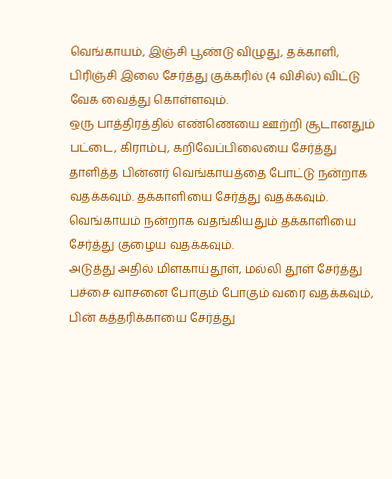வெங்காயம், இஞ்சி பூண்டு விழுது, தக்காளி, பிரிஞ்சி இலை சேர்த்து குக்கரில் (4 விசில்) விட்டு வேக வைத்து கொள்ளவும்.
ஒரு பாத்திரத்தில் எண்ணெயை ஊற்றி சூடானதும் பட்டை, கிராம்பு, கறிவேப்பிலையை சேர்த்து தாளித்த பின்னர் வெங்காயத்தை போட்டு நன்றாக வதக்கவும். தக்காளியை சேர்த்து வதக்கவும்.
வெங்காயம் நன்றாக வதங்கியதும் தக்காளியை சேர்த்து குழைய வதக்கவும்.
அடுத்து அதில் மிளகாய்தூள், மல்லி தூள் சேர்த்து பச்சை வாசனை போகும் போகும் வரை வதக்கவும்,
பின் கத்தரிக்காயை சேர்த்து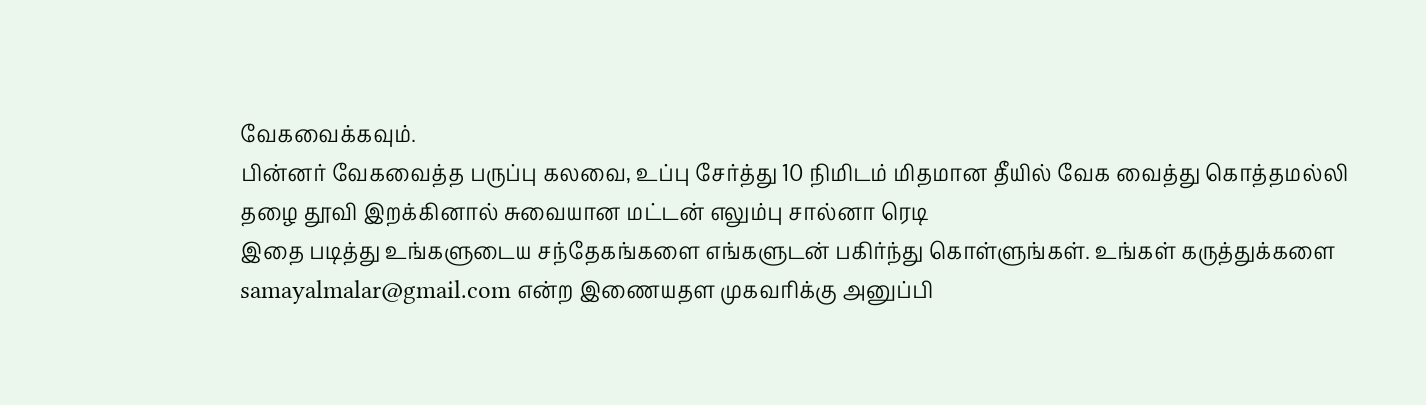வேகவைக்கவும்.
பின்னர் வேகவைத்த பருப்பு கலவை, உப்பு சேர்த்து 10 நிமிடம் மிதமான தீயில் வேக வைத்து கொத்தமல்லி தழை தூவி இறக்கினால் சுவையான மட்டன் எலும்பு சால்னா ரெடி
இதை படித்து உங்களுடைய சந்தேகங்களை எங்களுடன் பகிர்ந்து கொள்ளுங்கள். உங்கள் கருத்துக்களை samayalmalar@gmail.com என்ற இணையதள முகவரிக்கு அனுப்பி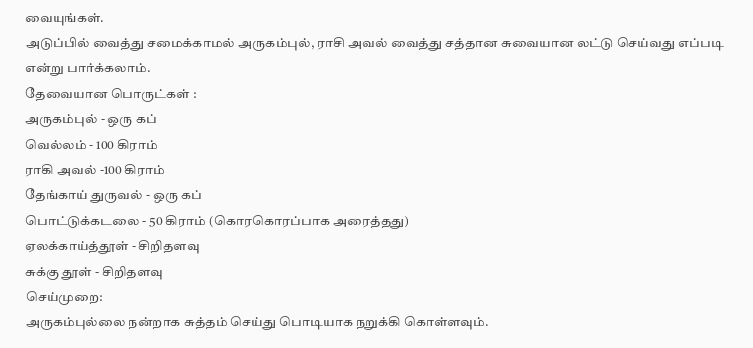வையுங்கள்.
அடுப்பில் வைத்து சமைக்காமல் அருகம்புல், ராசி அவல் வைத்து சத்தான சுவையான லட்டு செய்வது எப்படி என்று பார்க்கலாம்.
தேவையான பொருட்கள் :
அருகம்புல் - ஒரு கப்
வெல்லம் - 100 கிராம்
ராகி அவல் -100 கிராம்
தேங்காய் துருவல் - ஒரு கப்
பொட்டுக்கடலை - 50 கிராம் (கொரகொரப்பாக அரைத்தது)
ஏலக்காய்த்தூள் - சிறிதளவு
சுக்கு தூள் - சிறிதளவு
செய்முறை:
அருகம்புல்லை நன்றாக சுத்தம் செய்து பொடியாக நறுக்கி கொள்ளவும்.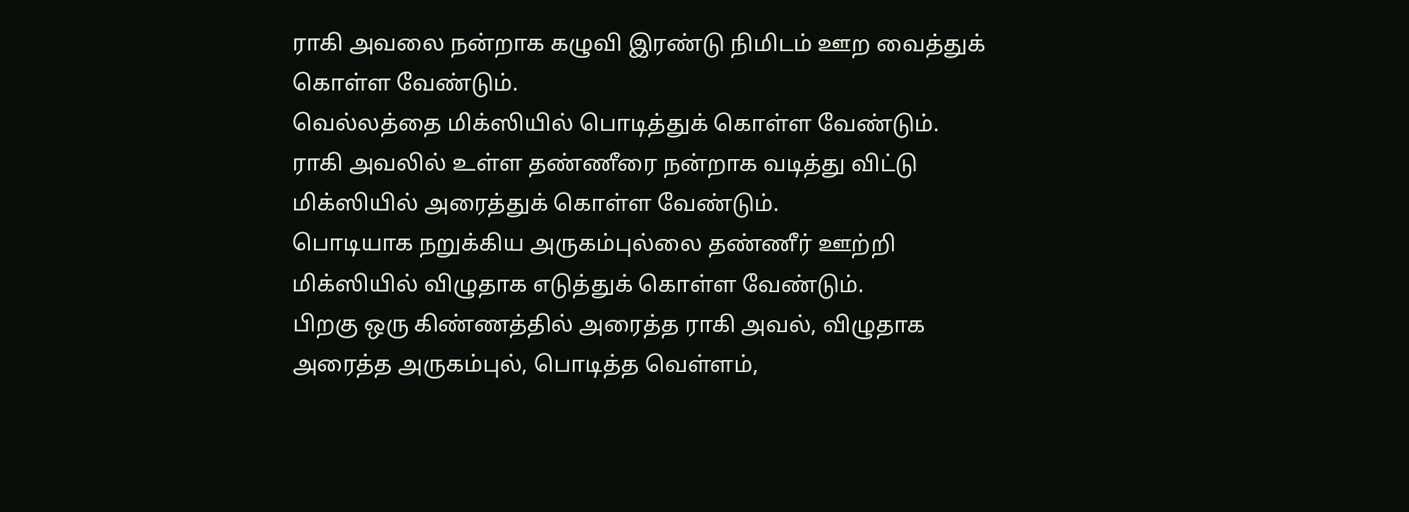ராகி அவலை நன்றாக கழுவி இரண்டு நிமிடம் ஊற வைத்துக் கொள்ள வேண்டும்.
வெல்லத்தை மிக்ஸியில் பொடித்துக் கொள்ள வேண்டும்.
ராகி அவலில் உள்ள தண்ணீரை நன்றாக வடித்து விட்டு மிக்ஸியில் அரைத்துக் கொள்ள வேண்டும்.
பொடியாக நறுக்கிய அருகம்புல்லை தண்ணீர் ஊற்றி மிக்ஸியில் விழுதாக எடுத்துக் கொள்ள வேண்டும்.
பிறகு ஒரு கிண்ணத்தில் அரைத்த ராகி அவல், விழுதாக அரைத்த அருகம்புல், பொடித்த வெள்ளம்,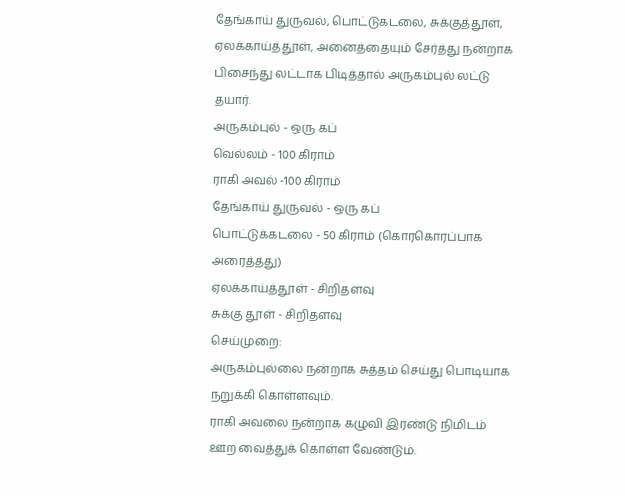தேங்காய் துருவல், பொட்டுகடலை, சுக்குத்தூள், ஏலக்காய்த்தூள், அனைத்தையும் சேர்த்து நன்றாக பிசைந்து லட்டாக பிடித்தால் அருகம்புல் லட்டு தயார்.
அருகம்புல் - ஒரு கப்
வெல்லம் - 100 கிராம்
ராகி அவல் -100 கிராம்
தேங்காய் துருவல் - ஒரு கப்
பொட்டுக்கடலை - 50 கிராம் (கொரகொரப்பாக அரைத்தது)
ஏலக்காய்த்தூள் - சிறிதளவு
சுக்கு தூள் - சிறிதளவு
செய்முறை:
அருகம்புல்லை நன்றாக சுத்தம் செய்து பொடியாக நறுக்கி கொள்ளவும்.
ராகி அவலை நன்றாக கழுவி இரண்டு நிமிடம் ஊற வைத்துக் கொள்ள வேண்டும்.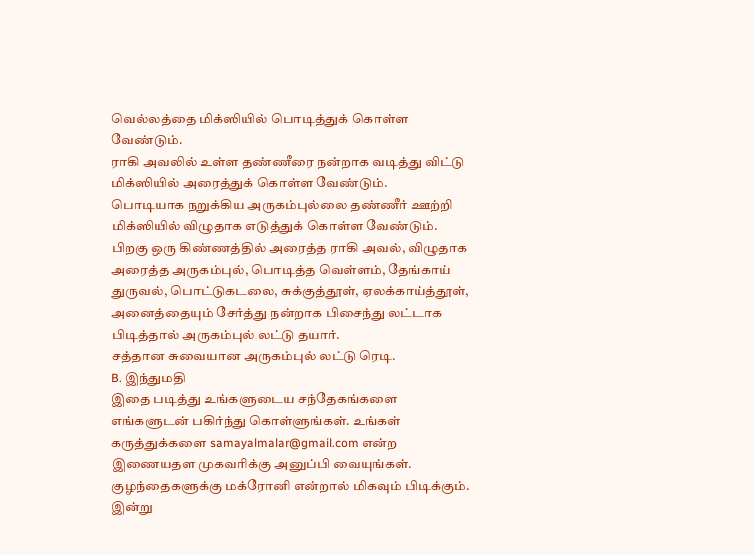வெல்லத்தை மிக்ஸியில் பொடித்துக் கொள்ள வேண்டும்.
ராகி அவலில் உள்ள தண்ணீரை நன்றாக வடித்து விட்டு மிக்ஸியில் அரைத்துக் கொள்ள வேண்டும்.
பொடியாக நறுக்கிய அருகம்புல்லை தண்ணீர் ஊற்றி மிக்ஸியில் விழுதாக எடுத்துக் கொள்ள வேண்டும்.
பிறகு ஒரு கிண்ணத்தில் அரைத்த ராகி அவல், விழுதாக அரைத்த அருகம்புல், பொடித்த வெள்ளம், தேங்காய் துருவல், பொட்டுகடலை, சுக்குத்தூள், ஏலக்காய்த்தூள், அனைத்தையும் சேர்த்து நன்றாக பிசைந்து லட்டாக பிடித்தால் அருகம்புல் லட்டு தயார்.
சத்தான சுவையான அருகம்புல் லட்டு ரெடி.
B. இந்துமதி
இதை படித்து உங்களுடைய சந்தேகங்களை எங்களுடன் பகிர்ந்து கொள்ளுங்கள். உங்கள் கருத்துக்களை samayalmalar@gmail.com என்ற இணையதள முகவரிக்கு அனுப்பி வையுங்கள்.
குழந்தைகளுக்கு மக்ரோனி என்றால் மிகவும் பிடிக்கும். இன்று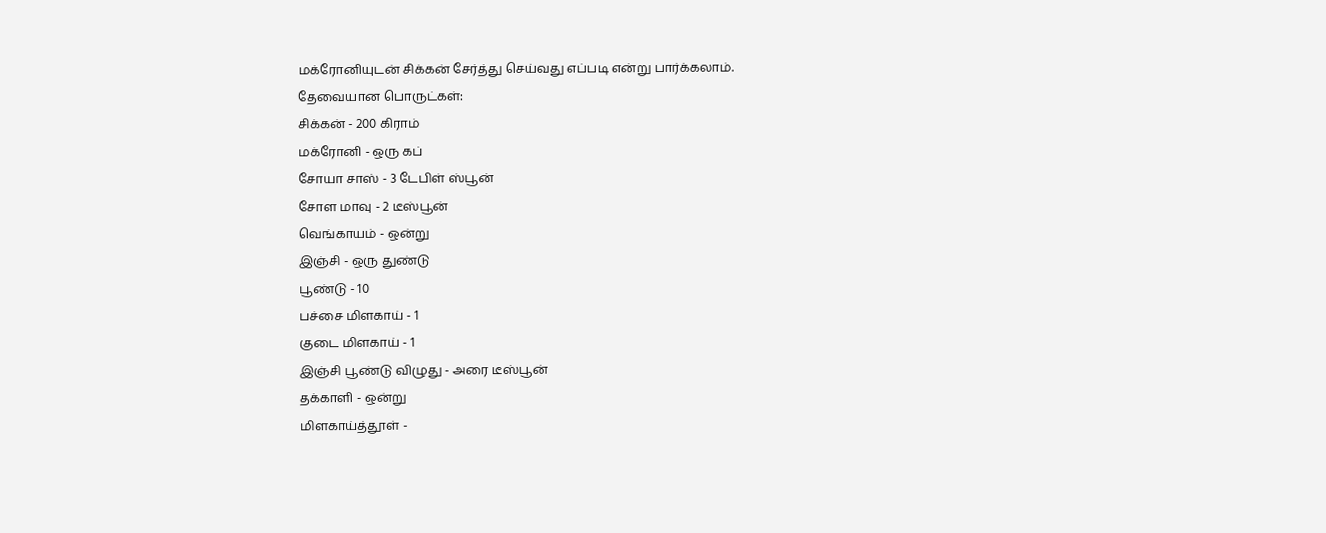மக்ரோனியுடன் சிக்கன் சேர்த்து செய்வது எப்படி என்று பார்க்கலாம்.
தேவையான பொருட்கள்:
சிக்கன் - 200 கிராம்
மக்ரோனி - ஒரு கப்
சோயா சாஸ் - 3 டேபிள் ஸ்பூன்
சோள மாவு - 2 டீஸ்பூன்
வெங்காயம் - ஒன்று
இஞ்சி - ஒரு துண்டு
பூண்டு - 10
பச்சை மிளகாய் - 1
குடை மிளகாய் - 1
இஞ்சி பூண்டு விழுது - அரை டீஸ்பூன்
தக்காளி - ஒன்று
மிளகாய்த்தூள் -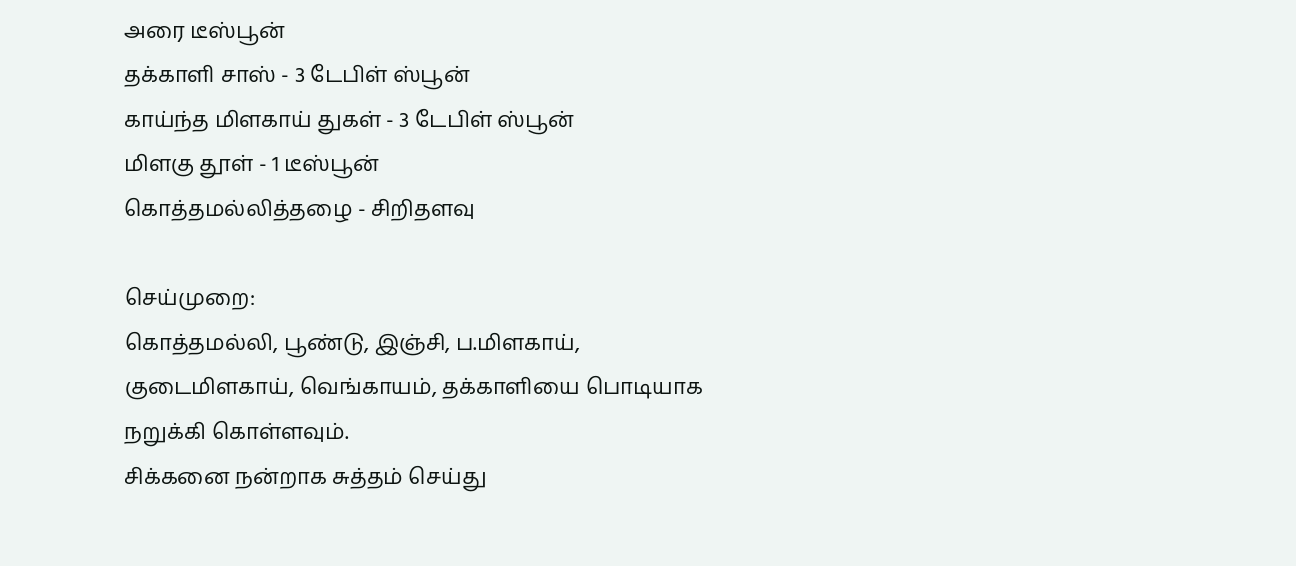அரை டீஸ்பூன்
தக்காளி சாஸ் - 3 டேபிள் ஸ்பூன்
காய்ந்த மிளகாய் துகள் - 3 டேபிள் ஸ்பூன்
மிளகு தூள் - 1 டீஸ்பூன்
கொத்தமல்லித்தழை - சிறிதளவு

செய்முறை:
கொத்தமல்லி, பூண்டு, இஞ்சி, ப.மிளகாய், குடைமிளகாய், வெங்காயம், தக்காளியை பொடியாக நறுக்கி கொள்ளவும்.
சிக்கனை நன்றாக சுத்தம் செய்து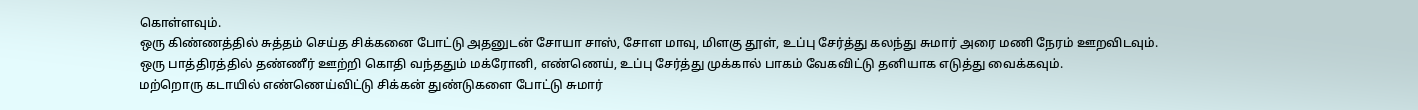கொள்ளவும்.
ஒரு கிண்ணத்தில் சுத்தம் செய்த சிக்கனை போட்டு அதனுடன் சோயா சாஸ், சோள மாவு, மிளகு தூள், உப்பு சேர்த்து கலந்து சுமார் அரை மணி நேரம் ஊறவிடவும்.
ஒரு பாத்திரத்தில் தண்ணீர் ஊற்றி கொதி வந்ததும் மக்ரோனி, எண்ணெய், உப்பு சேர்த்து முக்கால் பாகம் வேகவிட்டு தனியாக எடுத்து வைக்கவும்.
மற்றொரு கடாயில் எண்ணெய்விட்டு சிக்கன் துண்டுகளை போட்டு சுமார்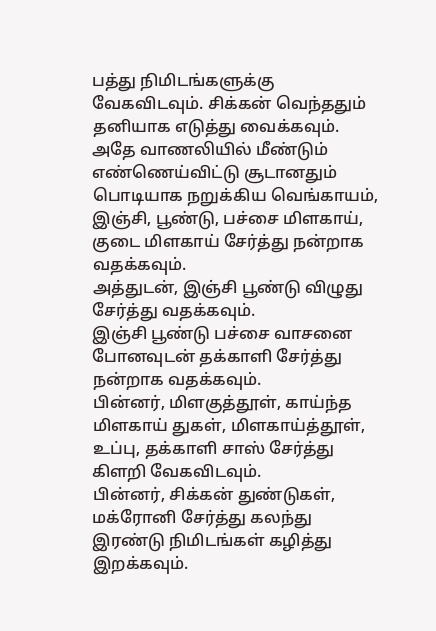பத்து நிமிடங்களுக்கு வேகவிடவும். சிக்கன் வெந்ததும் தனியாக எடுத்து வைக்கவும்.
அதே வாணலியில் மீண்டும் எண்ணெய்விட்டு சூடானதும் பொடியாக நறுக்கிய வெங்காயம், இஞ்சி, பூண்டு, பச்சை மிளகாய், குடை மிளகாய் சேர்த்து நன்றாக வதக்கவும்.
அத்துடன், இஞ்சி பூண்டு விழுது சேர்த்து வதக்கவும்.
இஞ்சி பூண்டு பச்சை வாசனை போனவுடன் தக்காளி சேர்த்து நன்றாக வதக்கவும்.
பின்னர், மிளகுத்தூள், காய்ந்த மிளகாய் துகள், மிளகாய்த்தூள், உப்பு, தக்காளி சாஸ் சேர்த்து கிளறி வேகவிடவும்.
பின்னர், சிக்கன் துண்டுகள், மக்ரோனி சேர்த்து கலந்து இரண்டு நிமிடங்கள் கழித்து இறக்கவும்.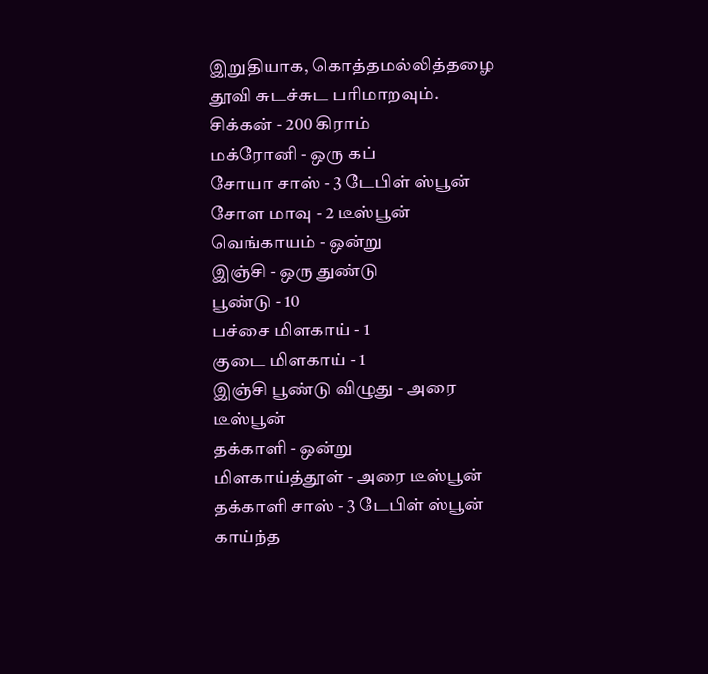இறுதியாக, கொத்தமல்லித்தழை தூவி சுடச்சுட பரிமாறவும்.
சிக்கன் - 200 கிராம்
மக்ரோனி - ஒரு கப்
சோயா சாஸ் - 3 டேபிள் ஸ்பூன்
சோள மாவு - 2 டீஸ்பூன்
வெங்காயம் - ஒன்று
இஞ்சி - ஒரு துண்டு
பூண்டு - 10
பச்சை மிளகாய் - 1
குடை மிளகாய் - 1
இஞ்சி பூண்டு விழுது - அரை டீஸ்பூன்
தக்காளி - ஒன்று
மிளகாய்த்தூள் - அரை டீஸ்பூன்
தக்காளி சாஸ் - 3 டேபிள் ஸ்பூன்
காய்ந்த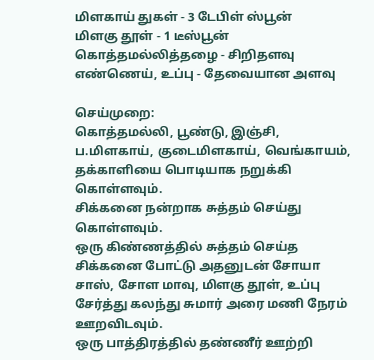மிளகாய் துகள் - 3 டேபிள் ஸ்பூன்
மிளகு தூள் - 1 டீஸ்பூன்
கொத்தமல்லித்தழை - சிறிதளவு
எண்ணெய், உப்பு - தேவையான அளவு

செய்முறை:
கொத்தமல்லி, பூண்டு, இஞ்சி, ப.மிளகாய், குடைமிளகாய், வெங்காயம், தக்காளியை பொடியாக நறுக்கி கொள்ளவும்.
சிக்கனை நன்றாக சுத்தம் செய்து கொள்ளவும்.
ஒரு கிண்ணத்தில் சுத்தம் செய்த சிக்கனை போட்டு அதனுடன் சோயா சாஸ், சோள மாவு, மிளகு தூள், உப்பு சேர்த்து கலந்து சுமார் அரை மணி நேரம் ஊறவிடவும்.
ஒரு பாத்திரத்தில் தண்ணீர் ஊற்றி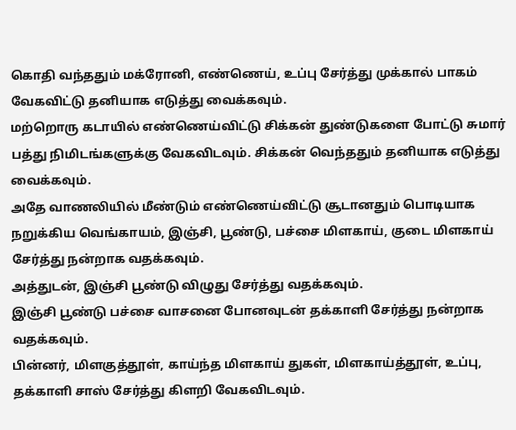கொதி வந்ததும் மக்ரோனி, எண்ணெய், உப்பு சேர்த்து முக்கால் பாகம் வேகவிட்டு தனியாக எடுத்து வைக்கவும்.
மற்றொரு கடாயில் எண்ணெய்விட்டு சிக்கன் துண்டுகளை போட்டு சுமார் பத்து நிமிடங்களுக்கு வேகவிடவும். சிக்கன் வெந்ததும் தனியாக எடுத்து வைக்கவும்.
அதே வாணலியில் மீண்டும் எண்ணெய்விட்டு சூடானதும் பொடியாக நறுக்கிய வெங்காயம், இஞ்சி, பூண்டு, பச்சை மிளகாய், குடை மிளகாய் சேர்த்து நன்றாக வதக்கவும்.
அத்துடன், இஞ்சி பூண்டு விழுது சேர்த்து வதக்கவும்.
இஞ்சி பூண்டு பச்சை வாசனை போனவுடன் தக்காளி சேர்த்து நன்றாக வதக்கவும்.
பின்னர், மிளகுத்தூள், காய்ந்த மிளகாய் துகள், மிளகாய்த்தூள், உப்பு, தக்காளி சாஸ் சேர்த்து கிளறி வேகவிடவும்.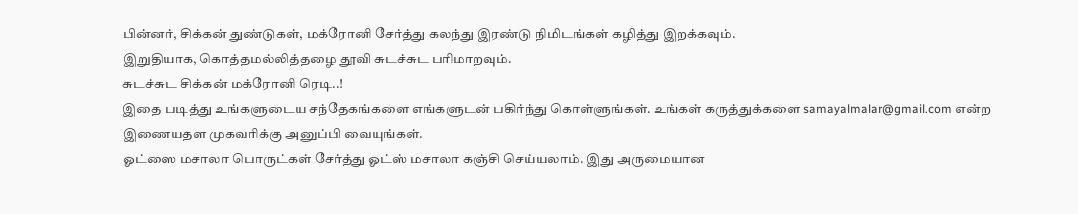பின்னர், சிக்கன் துண்டுகள், மக்ரோனி சேர்த்து கலந்து இரண்டு நிமிடங்கள் கழித்து இறக்கவும்.
இறுதியாக, கொத்தமல்லித்தழை தூவி சுடச்சுட பரிமாறவும்.
சுடச்சுட சிக்கன் மக்ரோனி ரெடி..!
இதை படித்து உங்களுடைய சந்தேகங்களை எங்களுடன் பகிர்ந்து கொள்ளுங்கள். உங்கள் கருத்துக்களை samayalmalar@gmail.com என்ற இணையதள முகவரிக்கு அனுப்பி வையுங்கள்.
ஓட்ஸை மசாலா பொருட்கள் சேர்த்து ஓட்ஸ் மசாலா கஞ்சி செய்யலாம். இது அருமையான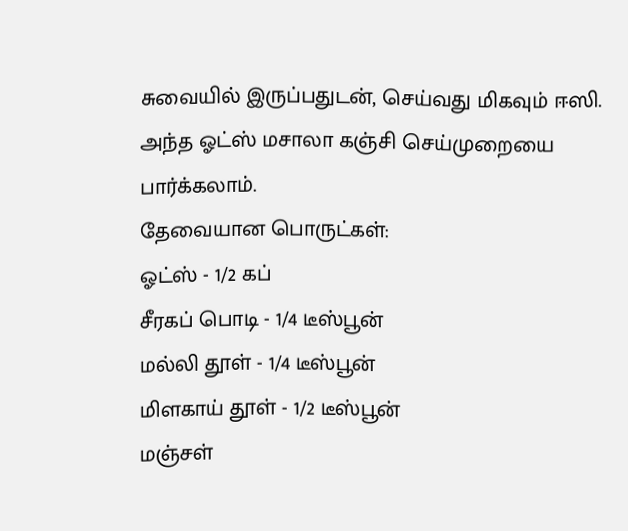சுவையில் இருப்பதுடன், செய்வது மிகவும் ஈஸி. அந்த ஓட்ஸ் மசாலா கஞ்சி செய்முறையை பார்க்கலாம்.
தேவையான பொருட்கள்:
ஓட்ஸ் - 1/2 கப்
சீரகப் பொடி - 1/4 டீஸ்பூன்
மல்லி தூள் - 1/4 டீஸ்பூன்
மிளகாய் தூள் - 1/2 டீஸ்பூன்
மஞ்சள்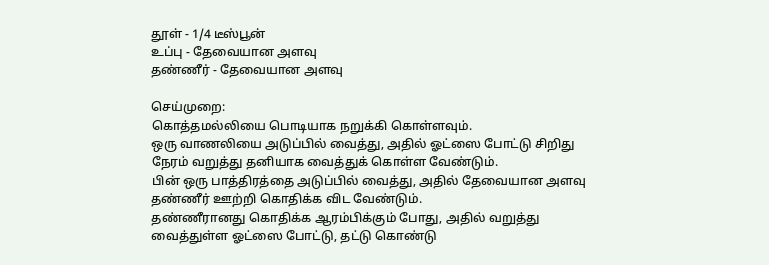தூள் - 1/4 டீஸ்பூன்
உப்பு - தேவையான அளவு
தண்ணீர் - தேவையான அளவு

செய்முறை:
கொத்தமல்லியை பொடியாக நறுக்கி கொள்ளவும்.
ஒரு வாணலியை அடுப்பில் வைத்து, அதில் ஓட்ஸை போட்டு சிறிது நேரம் வறுத்து தனியாக வைத்துக் கொள்ள வேண்டும்.
பின் ஒரு பாத்திரத்தை அடுப்பில் வைத்து, அதில் தேவையான அளவு தண்ணீர் ஊற்றி கொதிக்க விட வேண்டும்.
தண்ணீரானது கொதிக்க ஆரம்பிக்கும் போது, அதில் வறுத்து வைத்துள்ள ஓட்ஸை போட்டு, தட்டு கொண்டு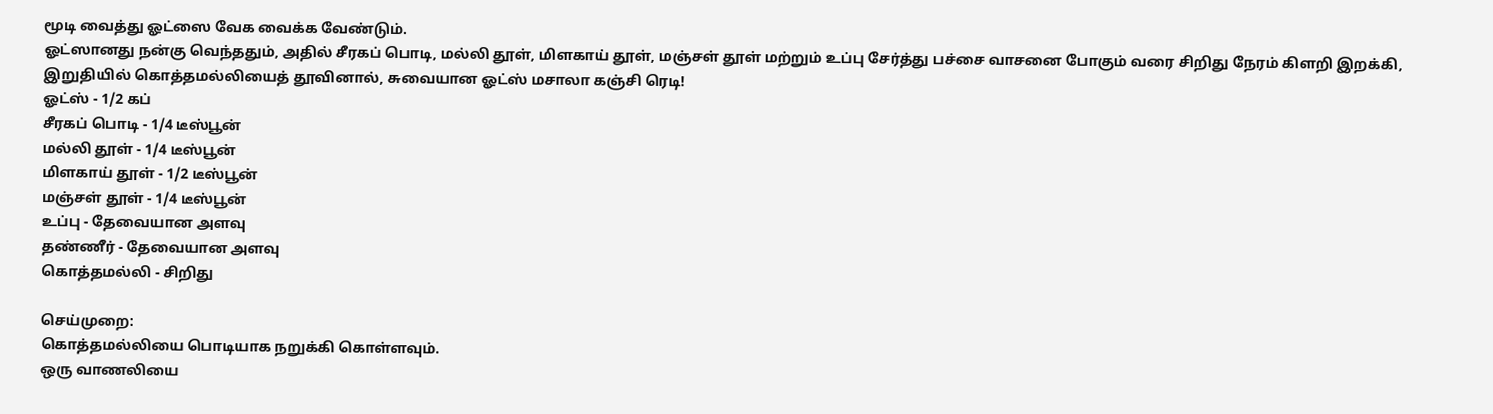மூடி வைத்து ஓட்ஸை வேக வைக்க வேண்டும்.
ஓட்ஸானது நன்கு வெந்ததும், அதில் சீரகப் பொடி, மல்லி தூள், மிளகாய் தூள், மஞ்சள் தூள் மற்றும் உப்பு சேர்த்து பச்சை வாசனை போகும் வரை சிறிது நேரம் கிளறி இறக்கி, இறுதியில் கொத்தமல்லியைத் தூவினால், சுவையான ஓட்ஸ் மசாலா கஞ்சி ரெடி!
ஓட்ஸ் - 1/2 கப்
சீரகப் பொடி - 1/4 டீஸ்பூன்
மல்லி தூள் - 1/4 டீஸ்பூன்
மிளகாய் தூள் - 1/2 டீஸ்பூன்
மஞ்சள் தூள் - 1/4 டீஸ்பூன்
உப்பு - தேவையான அளவு
தண்ணீர் - தேவையான அளவு
கொத்தமல்லி - சிறிது

செய்முறை:
கொத்தமல்லியை பொடியாக நறுக்கி கொள்ளவும்.
ஒரு வாணலியை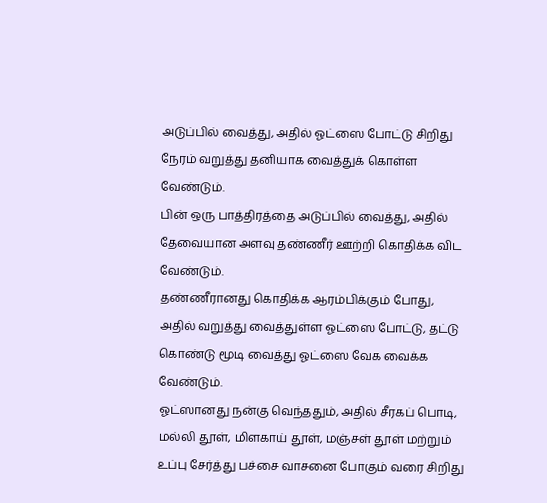அடுப்பில் வைத்து, அதில் ஓட்ஸை போட்டு சிறிது நேரம் வறுத்து தனியாக வைத்துக் கொள்ள வேண்டும்.
பின் ஒரு பாத்திரத்தை அடுப்பில் வைத்து, அதில் தேவையான அளவு தண்ணீர் ஊற்றி கொதிக்க விட வேண்டும்.
தண்ணீரானது கொதிக்க ஆரம்பிக்கும் போது, அதில் வறுத்து வைத்துள்ள ஓட்ஸை போட்டு, தட்டு கொண்டு மூடி வைத்து ஓட்ஸை வேக வைக்க வேண்டும்.
ஓட்ஸானது நன்கு வெந்ததும், அதில் சீரகப் பொடி, மல்லி தூள், மிளகாய் தூள், மஞ்சள் தூள் மற்றும் உப்பு சேர்த்து பச்சை வாசனை போகும் வரை சிறிது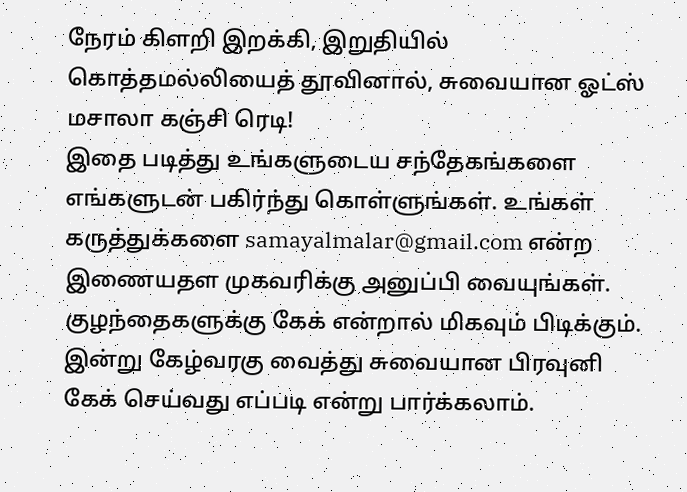நேரம் கிளறி இறக்கி, இறுதியில் கொத்தமல்லியைத் தூவினால், சுவையான ஓட்ஸ் மசாலா கஞ்சி ரெடி!
இதை படித்து உங்களுடைய சந்தேகங்களை எங்களுடன் பகிர்ந்து கொள்ளுங்கள். உங்கள் கருத்துக்களை samayalmalar@gmail.com என்ற இணையதள முகவரிக்கு அனுப்பி வையுங்கள்.
குழந்தைகளுக்கு கேக் என்றால் மிகவும் பிடிக்கும். இன்று கேழ்வரகு வைத்து சுவையான பிரவுனி கேக் செய்வது எப்படி என்று பார்க்கலாம்.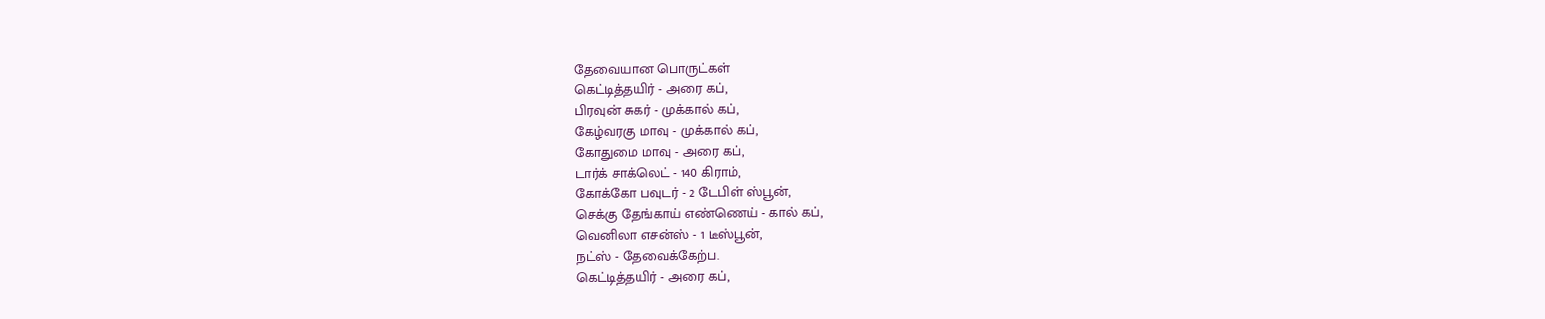தேவையான பொருட்கள்
கெட்டித்தயிர் - அரை கப்,
பிரவுன் சுகர் - முக்கால் கப்,
கேழ்வரகு மாவு - முக்கால் கப்,
கோதுமை மாவு - அரை கப்,
டார்க் சாக்லெட் - 140 கிராம்,
கோக்கோ பவுடர் - 2 டேபிள் ஸ்பூன்,
செக்கு தேங்காய் எண்ணெய் - கால் கப்,
வெனிலா எசன்ஸ் - 1 டீஸ்பூன்,
நட்ஸ் - தேவைக்கேற்ப.
கெட்டித்தயிர் - அரை கப்,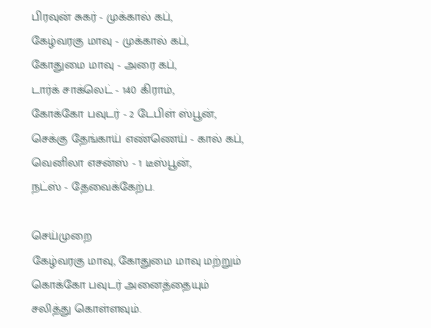பிரவுன் சுகர் - முக்கால் கப்,
கேழ்வரகு மாவு - முக்கால் கப்,
கோதுமை மாவு - அரை கப்,
டார்க் சாக்லெட் - 140 கிராம்,
கோக்கோ பவுடர் - 2 டேபிள் ஸ்பூன்,
செக்கு தேங்காய் எண்ணெய் - கால் கப்,
வெனிலா எசன்ஸ் - 1 டீஸ்பூன்,
நட்ஸ் - தேவைக்கேற்ப.

செய்முறை
கேழ்வரகு மாவு, கோதுமை மாவு மற்றும் கொக்கோ பவுடர் அனைத்தையும் சலித்து கொள்ளவும்.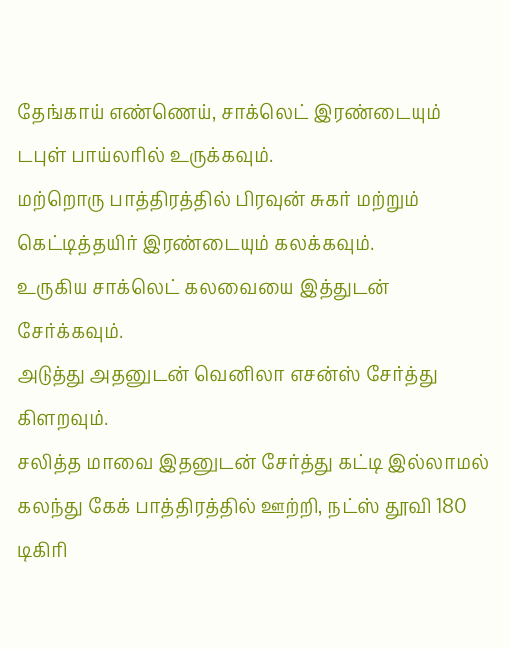தேங்காய் எண்ணெய், சாக்லெட் இரண்டையும் டபுள் பாய்லரில் உருக்கவும்.
மற்றொரு பாத்திரத்தில் பிரவுன் சுகர் மற்றும் கெட்டித்தயிர் இரண்டையும் கலக்கவும்.
உருகிய சாக்லெட் கலவையை இத்துடன் சேர்க்கவும்.
அடுத்து அதனுடன் வெனிலா எசன்ஸ் சேர்த்து கிளறவும்.
சலித்த மாவை இதனுடன் சேர்த்து கட்டி இல்லாமல் கலந்து கேக் பாத்திரத்தில் ஊற்றி, நட்ஸ் தூவி 180 டிகிரி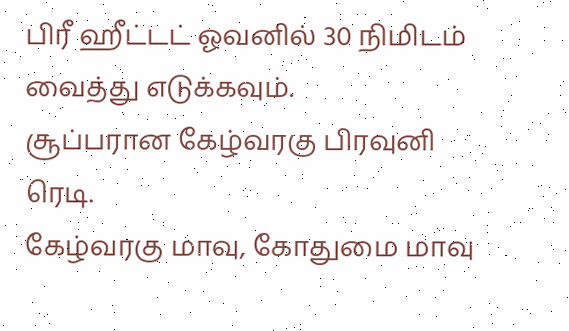பிரீ ஹீட்டட் ஓவனில் 30 நிமிடம் வைத்து எடுக்கவும்.
சூப்பரான கேழ்வரகு பிரவுனி ரெடி.
கேழ்வரகு மாவு, கோதுமை மாவு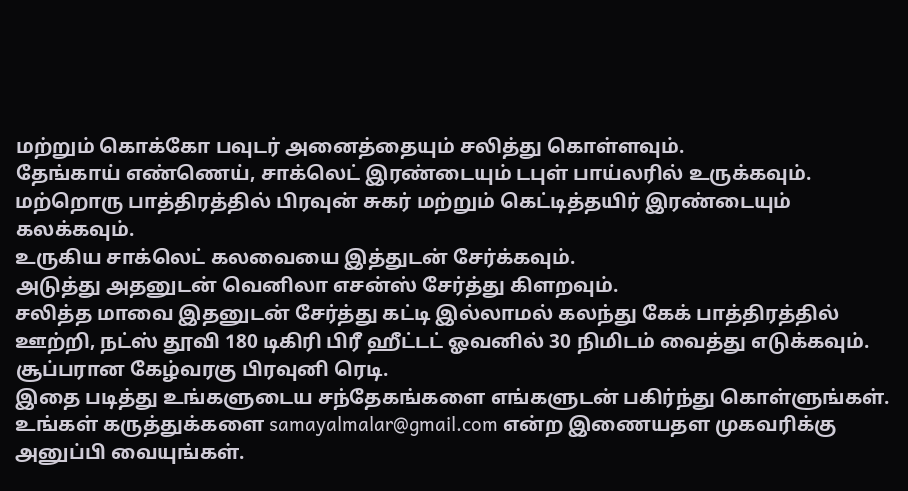மற்றும் கொக்கோ பவுடர் அனைத்தையும் சலித்து கொள்ளவும்.
தேங்காய் எண்ணெய், சாக்லெட் இரண்டையும் டபுள் பாய்லரில் உருக்கவும்.
மற்றொரு பாத்திரத்தில் பிரவுன் சுகர் மற்றும் கெட்டித்தயிர் இரண்டையும் கலக்கவும்.
உருகிய சாக்லெட் கலவையை இத்துடன் சேர்க்கவும்.
அடுத்து அதனுடன் வெனிலா எசன்ஸ் சேர்த்து கிளறவும்.
சலித்த மாவை இதனுடன் சேர்த்து கட்டி இல்லாமல் கலந்து கேக் பாத்திரத்தில் ஊற்றி, நட்ஸ் தூவி 180 டிகிரி பிரீ ஹீட்டட் ஓவனில் 30 நிமிடம் வைத்து எடுக்கவும்.
சூப்பரான கேழ்வரகு பிரவுனி ரெடி.
இதை படித்து உங்களுடைய சந்தேகங்களை எங்களுடன் பகிர்ந்து கொள்ளுங்கள். உங்கள் கருத்துக்களை samayalmalar@gmail.com என்ற இணையதள முகவரிக்கு அனுப்பி வையுங்கள்.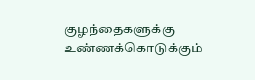குழந்தைகளுக்கு உண்ணக்கொடுக்கும்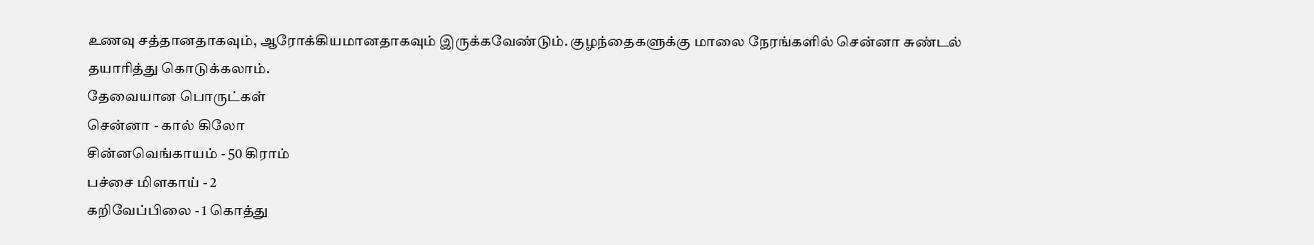உணவு சத்தானதாகவும், ஆரோக்கியமானதாகவும் இருக்கவேண்டும். குழந்தைகளுக்கு மாலை நேரங்களில் சென்னா சுண்டல் தயாரித்து கொடுக்கலாம்.
தேவையான பொருட்கள்
சென்னா - கால் கிலோ
சின்னவெங்காயம் - 50 கிராம்
பச்சை மிளகாய் - 2
கறிவேப்பிலை - 1 கொத்து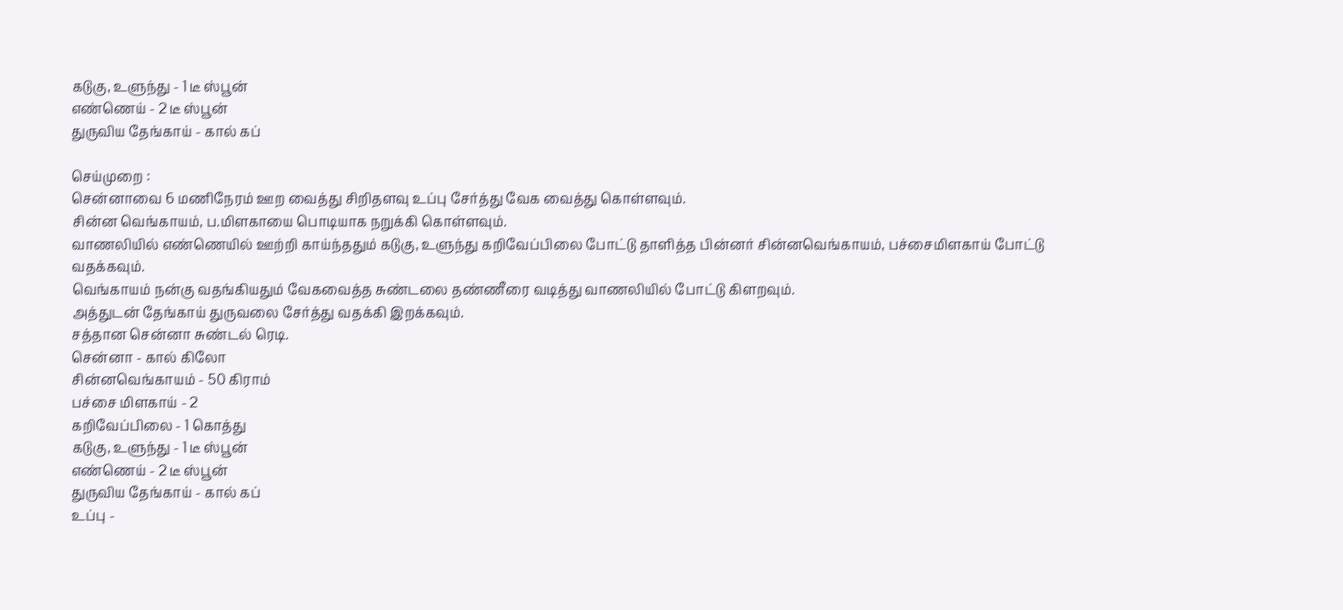கடுகு, உளுந்து - 1 டீ ஸ்பூன்
எண்ணெய் - 2 டீ ஸ்பூன்
துருவிய தேங்காய் - கால் கப்

செய்முறை :
சென்னாவை 6 மணிநேரம் ஊற வைத்து சிறிதளவு உப்பு சேர்த்து வேக வைத்து கொள்ளவும்.
சின்ன வெங்காயம், ப.மிளகாயை பொடியாக நறுக்கி கொள்ளவும்.
வாணலியில் எண்ணெயில் ஊற்றி காய்ந்ததும் கடுகு, உளுந்து கறிவேப்பிலை போட்டு தாளித்த பின்னர் சின்னவெங்காயம், பச்சைமிளகாய் போட்டு வதக்கவும்.
வெங்காயம் நன்கு வதங்கியதும் வேகவைத்த சுண்டலை தண்ணீரை வடித்து வாணலியில் போட்டு கிளறவும்.
அத்துடன் தேங்காய் துருவலை சேர்த்து வதக்கி இறக்கவும்.
சத்தான சென்னா சுண்டல் ரெடி.
சென்னா - கால் கிலோ
சின்னவெங்காயம் - 50 கிராம்
பச்சை மிளகாய் - 2
கறிவேப்பிலை - 1 கொத்து
கடுகு, உளுந்து - 1 டீ ஸ்பூன்
எண்ணெய் - 2 டீ ஸ்பூன்
துருவிய தேங்காய் - கால் கப்
உப்பு -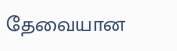தேவையான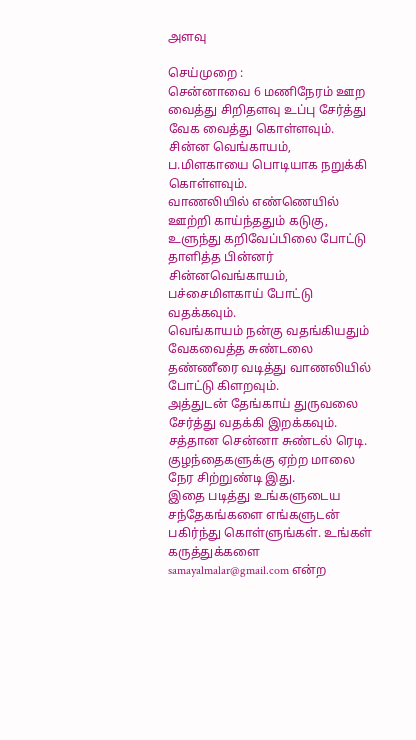அளவு

செய்முறை :
சென்னாவை 6 மணிநேரம் ஊற வைத்து சிறிதளவு உப்பு சேர்த்து வேக வைத்து கொள்ளவும்.
சின்ன வெங்காயம், ப.மிளகாயை பொடியாக நறுக்கி கொள்ளவும்.
வாணலியில் எண்ணெயில் ஊற்றி காய்ந்ததும் கடுகு, உளுந்து கறிவேப்பிலை போட்டு தாளித்த பின்னர் சின்னவெங்காயம், பச்சைமிளகாய் போட்டு வதக்கவும்.
வெங்காயம் நன்கு வதங்கியதும் வேகவைத்த சுண்டலை தண்ணீரை வடித்து வாணலியில் போட்டு கிளறவும்.
அத்துடன் தேங்காய் துருவலை சேர்த்து வதக்கி இறக்கவும்.
சத்தான சென்னா சுண்டல் ரெடி.
குழந்தைகளுக்கு ஏற்ற மாலை நேர சிற்றுண்டி இது.
இதை படித்து உங்களுடைய சந்தேகங்களை எங்களுடன் பகிர்ந்து கொள்ளுங்கள். உங்கள் கருத்துக்களை samayalmalar@gmail.com என்ற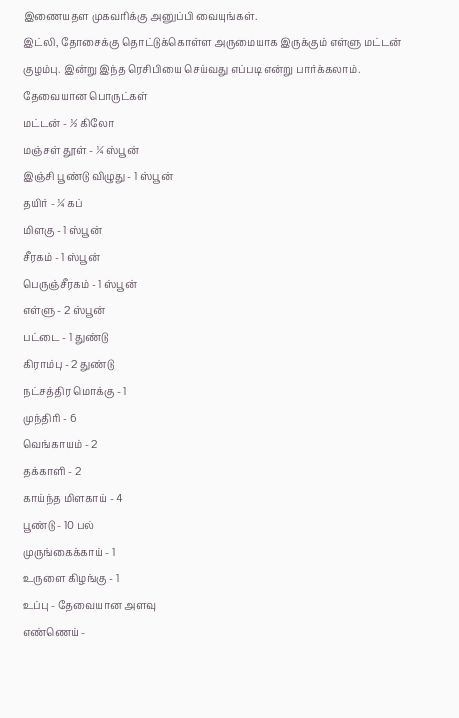இணையதள முகவரிக்கு அனுப்பி வையுங்கள்.
இட்லி, தோசைக்கு தொட்டுக்கொள்ள அருமையாக இருக்கும் எள்ளு மட்டன் குழம்பு. இன்று இந்த ரெசிபியை செய்வது எப்படி என்று பார்க்கலாம்.
தேவையான பொருட்கள்
மட்டன் - ½ கிலோ
மஞ்சள் தூள் - ¼ ஸ்பூன்
இஞ்சி பூண்டு விழுது - 1 ஸ்பூன்
தயிர் - ¼ கப்
மிளகு - 1 ஸ்பூன்
சீரகம் - 1 ஸ்பூன்
பெருஞ்சீரகம் - 1 ஸ்பூன்
எள்ளு - 2 ஸ்பூன்
பட்டை - 1 துண்டு
கிராம்பு - 2 துண்டு
நட்சத்திர மொக்கு - 1
முந்திரி - 6
வெங்காயம் - 2
தக்காளி - 2
காய்ந்த மிளகாய் - 4
பூண்டு - 10 பல்
முருங்கைக்காய் - 1
உருளை கிழங்கு - 1
உப்பு - தேவையான அளவு
எண்ணெய் -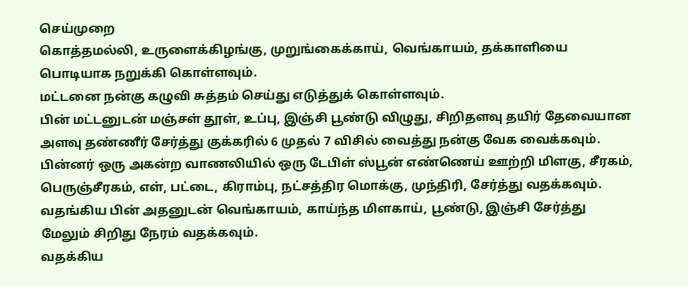செய்முறை
கொத்தமல்லி, உருளைக்கிழங்கு, முறுங்கைக்காய், வெங்காயம், தக்காளியை பொடியாக நறுக்கி கொள்ளவும்.
மட்டனை நன்கு கழுவி சுத்தம் செய்து எடுத்துக் கொள்ளவும்.
பின் மட்டனுடன் மஞ்சள் தூள், உப்பு, இஞ்சி பூண்டு விழுது, சிறிதளவு தயிர் தேவையான அளவு தண்ணீர் சேர்த்து குக்கரில் 6 முதல் 7 விசில் வைத்து நன்கு வேக வைக்கவும்.
பின்னர் ஒரு அகன்ற வாணலியில் ஒரு டேபிள் ஸ்பூன் எண்ணெய் ஊற்றி மிளகு, சீரகம், பெருஞ்சீரகம், எள், பட்டை, கிராம்பு, நட்சத்திர மொக்கு, முந்திரி, சேர்த்து வதக்கவும்.
வதங்கிய பின் அதனுடன் வெங்காயம், காய்ந்த மிளகாய், பூண்டு, இஞ்சி சேர்த்து மேலும் சிறிது நேரம் வதக்கவும்.
வதக்கிய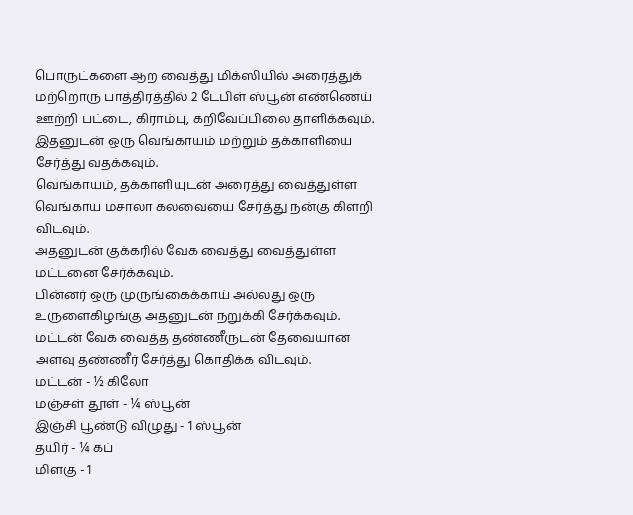பொருட்களை ஆற வைத்து மிக்ஸியில் அரைத்துக்
மற்றொரு பாத்திரத்தில் 2 டேபிள் ஸ்பூன் எண்ணெய் ஊற்றி பட்டை, கிராம்பு, கறிவேப்பிலை தாளிக்கவும்.
இதனுடன் ஒரு வெங்காயம் மற்றும் தக்காளியை சேர்த்து வதக்கவும்.
வெங்காயம், தக்காளியுடன் அரைத்து வைத்துள்ள வெங்காய மசாலா கலவையை சேர்த்து நன்கு கிளறி விடவும்.
அதனுடன் குக்கரில் வேக வைத்து வைத்துள்ள மட்டனை சேர்க்கவும்.
பின்னர் ஒரு முருங்கைக்காய் அல்லது ஒரு உருளைகிழங்கு அதனுடன் நறுக்கி சேர்க்கவும்.
மட்டன் வேக வைத்த தண்ணீருடன் தேவையான அளவு தண்ணீர் சேர்த்து கொதிக்க விடவும்.
மட்டன் - ½ கிலோ
மஞ்சள் தூள் - ¼ ஸ்பூன்
இஞ்சி பூண்டு விழுது - 1 ஸ்பூன்
தயிர் - ¼ கப்
மிளகு - 1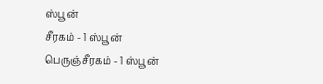ஸ்பூன்
சீரகம் - 1 ஸ்பூன்
பெருஞ்சீரகம் - 1 ஸ்பூன்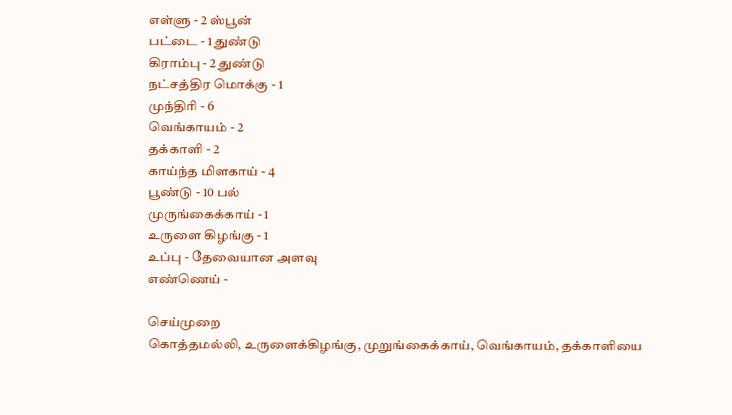எள்ளு - 2 ஸ்பூன்
பட்டை - 1 துண்டு
கிராம்பு - 2 துண்டு
நட்சத்திர மொக்கு - 1
முந்திரி - 6
வெங்காயம் - 2
தக்காளி - 2
காய்ந்த மிளகாய் - 4
பூண்டு - 10 பல்
முருங்கைக்காய் - 1
உருளை கிழங்கு - 1
உப்பு - தேவையான அளவு
எண்ணெய் -

செய்முறை
கொத்தமல்லி, உருளைக்கிழங்கு, முறுங்கைக்காய், வெங்காயம், தக்காளியை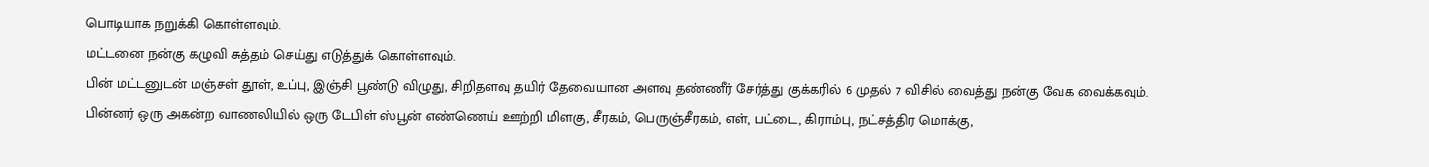பொடியாக நறுக்கி கொள்ளவும்.
மட்டனை நன்கு கழுவி சுத்தம் செய்து எடுத்துக் கொள்ளவும்.
பின் மட்டனுடன் மஞ்சள் தூள், உப்பு, இஞ்சி பூண்டு விழுது, சிறிதளவு தயிர் தேவையான அளவு தண்ணீர் சேர்த்து குக்கரில் 6 முதல் 7 விசில் வைத்து நன்கு வேக வைக்கவும்.
பின்னர் ஒரு அகன்ற வாணலியில் ஒரு டேபிள் ஸ்பூன் எண்ணெய் ஊற்றி மிளகு, சீரகம், பெருஞ்சீரகம், எள், பட்டை, கிராம்பு, நட்சத்திர மொக்கு,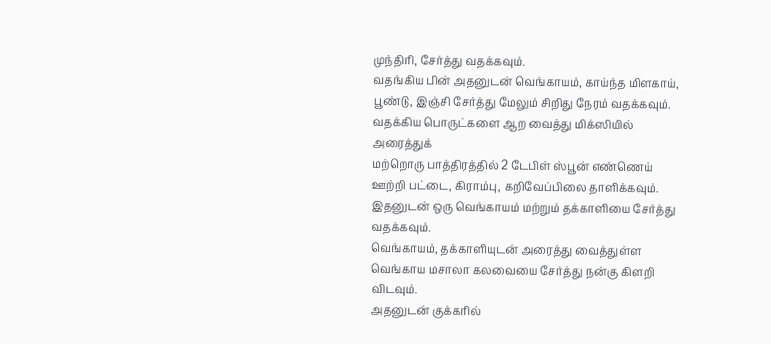முந்திரி, சேர்த்து வதக்கவும்.
வதங்கிய பின் அதனுடன் வெங்காயம், காய்ந்த மிளகாய், பூண்டு, இஞ்சி சேர்த்து மேலும் சிறிது நேரம் வதக்கவும்.
வதக்கிய பொருட்களை ஆற வைத்து மிக்ஸியில் அரைத்துக்
மற்றொரு பாத்திரத்தில் 2 டேபிள் ஸ்பூன் எண்ணெய் ஊற்றி பட்டை, கிராம்பு, கறிவேப்பிலை தாளிக்கவும்.
இதனுடன் ஒரு வெங்காயம் மற்றும் தக்காளியை சேர்த்து வதக்கவும்.
வெங்காயம், தக்காளியுடன் அரைத்து வைத்துள்ள வெங்காய மசாலா கலவையை சேர்த்து நன்கு கிளறி விடவும்.
அதனுடன் குக்கரில்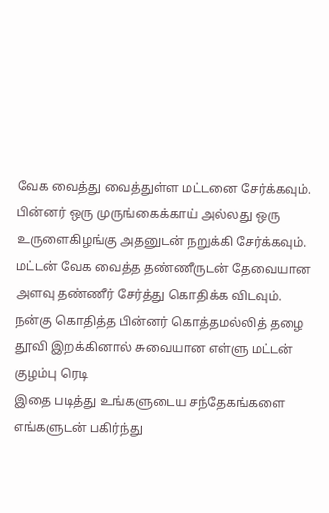வேக வைத்து வைத்துள்ள மட்டனை சேர்க்கவும்.
பின்னர் ஒரு முருங்கைக்காய் அல்லது ஒரு உருளைகிழங்கு அதனுடன் நறுக்கி சேர்க்கவும்.
மட்டன் வேக வைத்த தண்ணீருடன் தேவையான அளவு தண்ணீர் சேர்த்து கொதிக்க விடவும்.
நன்கு கொதித்த பின்னர் கொத்தமல்லித் தழை தூவி இறக்கினால் சுவையான எள்ளு மட்டன் குழம்பு ரெடி
இதை படித்து உங்களுடைய சந்தேகங்களை எங்களுடன் பகிர்ந்து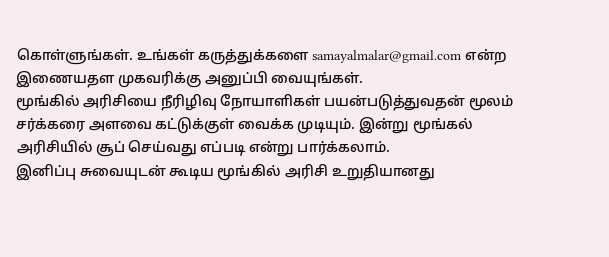கொள்ளுங்கள். உங்கள் கருத்துக்களை samayalmalar@gmail.com என்ற இணையதள முகவரிக்கு அனுப்பி வையுங்கள்.
மூங்கில் அரிசியை நீரிழிவு நோயாளிகள் பயன்படுத்துவதன் மூலம் சர்க்கரை அளவை கட்டுக்குள் வைக்க முடியும். இன்று மூங்கல் அரிசியில் சூப் செய்வது எப்படி என்று பார்க்கலாம்.
இனிப்பு சுவையுடன் கூடிய மூங்கில் அரிசி உறுதியானது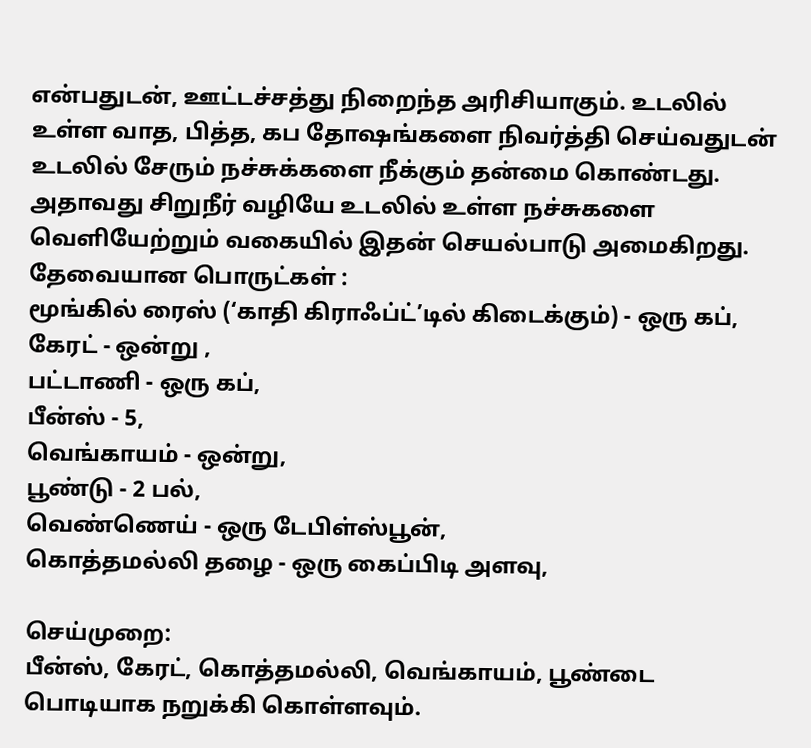என்பதுடன், ஊட்டச்சத்து நிறைந்த அரிசியாகும். உடலில் உள்ள வாத, பித்த, கப தோஷங்களை நிவர்த்தி செய்வதுடன் உடலில் சேரும் நச்சுக்களை நீக்கும் தன்மை கொண்டது. அதாவது சிறுநீர் வழியே உடலில் உள்ள நச்சுகளை வெளியேற்றும் வகையில் இதன் செயல்பாடு அமைகிறது.
தேவையான பொருட்கள் :
மூங்கில் ரைஸ் (‘காதி கிராஃப்ட்’டில் கிடைக்கும்) - ஒரு கப்,
கேரட் - ஒன்று ,
பட்டாணி - ஒரு கப்,
பீன்ஸ் - 5,
வெங்காயம் - ஒன்று,
பூண்டு - 2 பல்,
வெண்ணெய் - ஒரு டேபிள்ஸ்பூன்,
கொத்தமல்லி தழை - ஒரு கைப்பிடி அளவு,

செய்முறை:
பீன்ஸ், கேரட், கொத்தமல்லி, வெங்காயம், பூண்டை பொடியாக நறுக்கி கொள்ளவும்.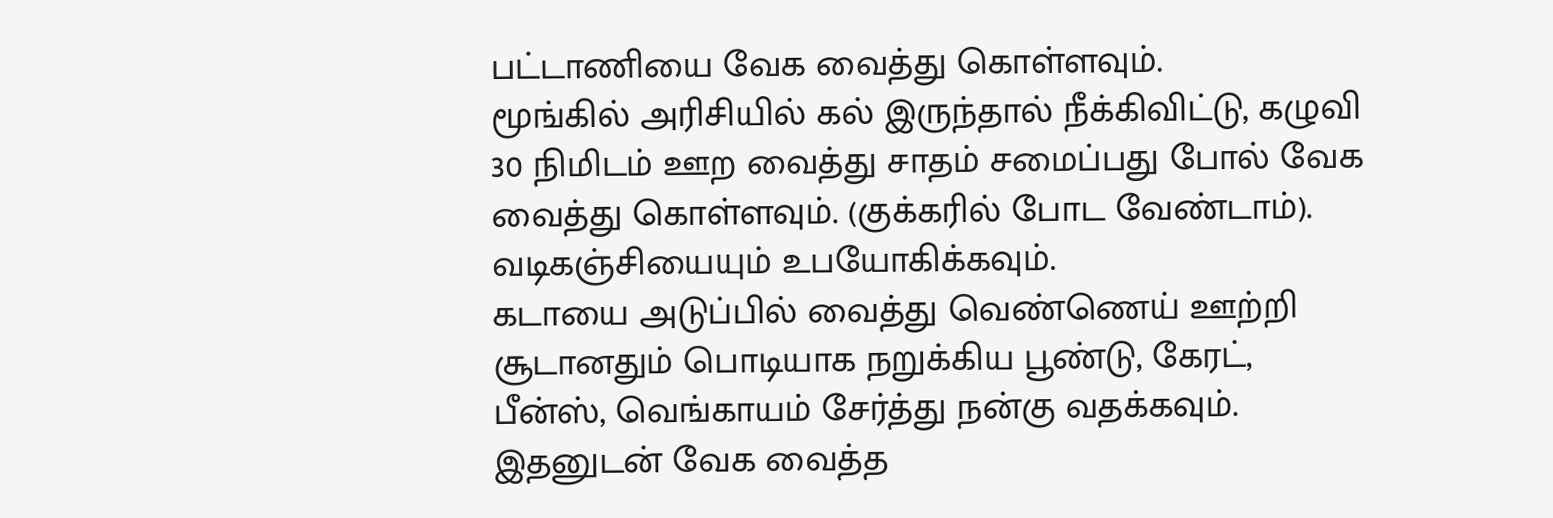பட்டாணியை வேக வைத்து கொள்ளவும்.
மூங்கில் அரிசியில் கல் இருந்தால் நீக்கிவிட்டு, கழுவி 30 நிமிடம் ஊற வைத்து சாதம் சமைப்பது போல் வேக வைத்து கொள்ளவும். (குக்கரில் போட வேண்டாம்). வடிகஞ்சியையும் உபயோகிக்கவும்.
கடாயை அடுப்பில் வைத்து வெண்ணெய் ஊற்றி சூடானதும் பொடியாக நறுக்கிய பூண்டு, கேரட், பீன்ஸ், வெங்காயம் சேர்த்து நன்கு வதக்கவும்.
இதனுடன் வேக வைத்த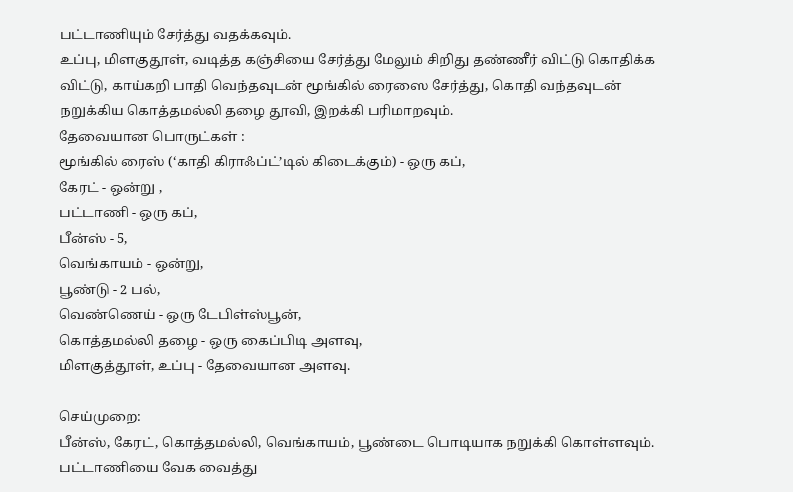பட்டாணியும் சேர்த்து வதக்கவும்.
உப்பு, மிளகுதூள், வடித்த கஞ்சியை சேர்த்து மேலும் சிறிது தண்ணீர் விட்டு கொதிக்க விட்டு, காய்கறி பாதி வெந்தவுடன் மூங்கில் ரைஸை சேர்த்து, கொதி வந்தவுடன் நறுக்கிய கொத்தமல்லி தழை தூவி, இறக்கி பரிமாறவும்.
தேவையான பொருட்கள் :
மூங்கில் ரைஸ் (‘காதி கிராஃப்ட்’டில் கிடைக்கும்) - ஒரு கப்,
கேரட் - ஒன்று ,
பட்டாணி - ஒரு கப்,
பீன்ஸ் - 5,
வெங்காயம் - ஒன்று,
பூண்டு - 2 பல்,
வெண்ணெய் - ஒரு டேபிள்ஸ்பூன்,
கொத்தமல்லி தழை - ஒரு கைப்பிடி அளவு,
மிளகுத்தூள், உப்பு - தேவையான அளவு.

செய்முறை:
பீன்ஸ், கேரட், கொத்தமல்லி, வெங்காயம், பூண்டை பொடியாக நறுக்கி கொள்ளவும்.
பட்டாணியை வேக வைத்து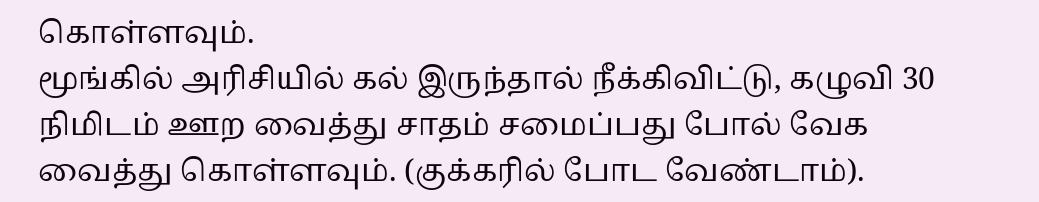கொள்ளவும்.
மூங்கில் அரிசியில் கல் இருந்தால் நீக்கிவிட்டு, கழுவி 30 நிமிடம் ஊற வைத்து சாதம் சமைப்பது போல் வேக வைத்து கொள்ளவும். (குக்கரில் போட வேண்டாம்).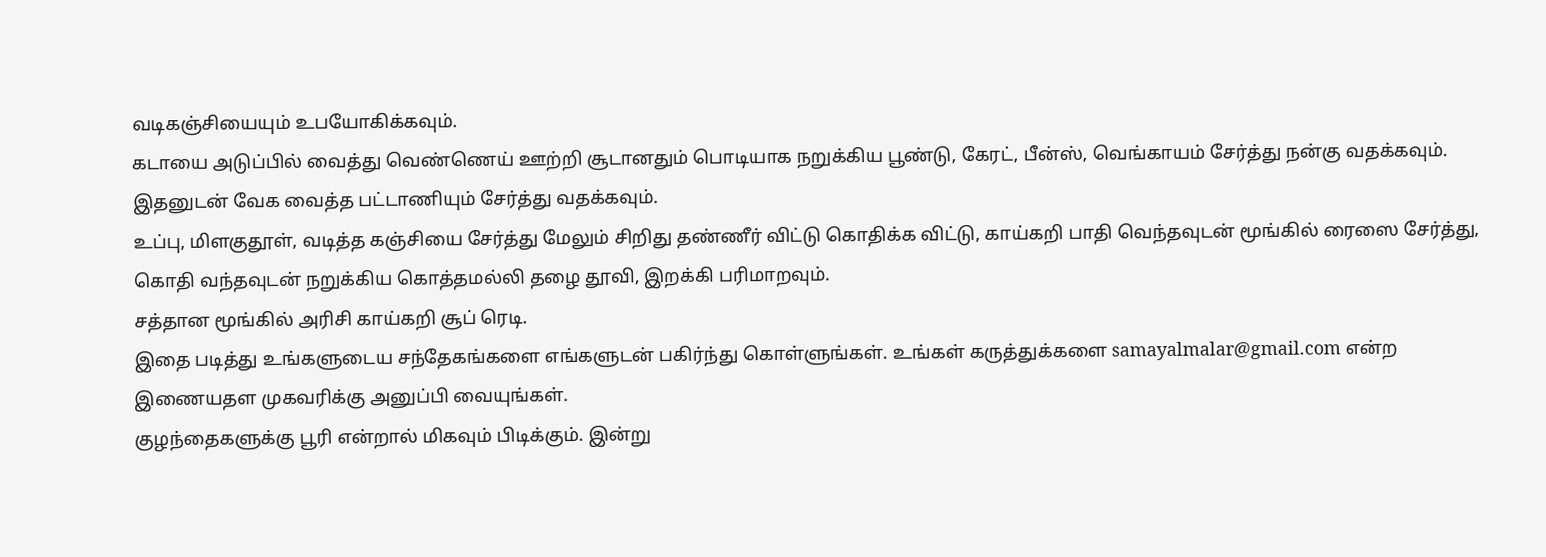வடிகஞ்சியையும் உபயோகிக்கவும்.
கடாயை அடுப்பில் வைத்து வெண்ணெய் ஊற்றி சூடானதும் பொடியாக நறுக்கிய பூண்டு, கேரட், பீன்ஸ், வெங்காயம் சேர்த்து நன்கு வதக்கவும்.
இதனுடன் வேக வைத்த பட்டாணியும் சேர்த்து வதக்கவும்.
உப்பு, மிளகுதூள், வடித்த கஞ்சியை சேர்த்து மேலும் சிறிது தண்ணீர் விட்டு கொதிக்க விட்டு, காய்கறி பாதி வெந்தவுடன் மூங்கில் ரைஸை சேர்த்து, கொதி வந்தவுடன் நறுக்கிய கொத்தமல்லி தழை தூவி, இறக்கி பரிமாறவும்.
சத்தான மூங்கில் அரிசி காய்கறி சூப் ரெடி.
இதை படித்து உங்களுடைய சந்தேகங்களை எங்களுடன் பகிர்ந்து கொள்ளுங்கள். உங்கள் கருத்துக்களை samayalmalar@gmail.com என்ற இணையதள முகவரிக்கு அனுப்பி வையுங்கள்.
குழந்தைகளுக்கு பூரி என்றால் மிகவும் பிடிக்கும். இன்று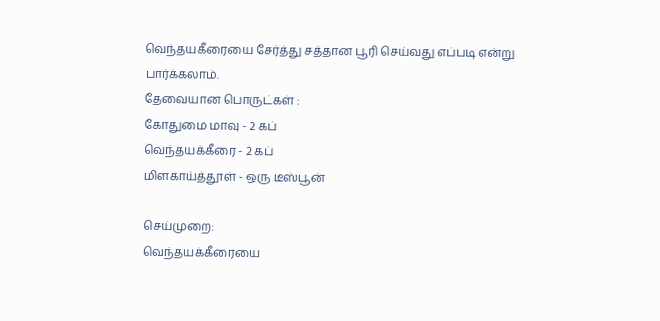வெந்தயகீரையை சேர்த்து சத்தான பூரி செய்வது எப்படி என்று பார்க்கலாம்.
தேவையான பொருட்கள் :
கோதுமை மாவு - 2 கப்
வெந்தயக்கீரை - 2 கப்
மிளகாய்த்தூள் - ஒரு டீஸ்பூன்

செய்முறை:
வெந்தயக்கீரையை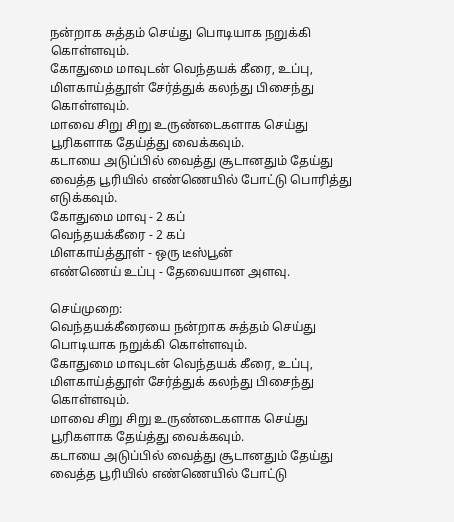நன்றாக சுத்தம் செய்து பொடியாக நறுக்கி கொள்ளவும்.
கோதுமை மாவுடன் வெந்தயக் கீரை, உப்பு, மிளகாய்த்தூள் சேர்த்துக் கலந்து பிசைந்து கொள்ளவும்.
மாவை சிறு சிறு உருண்டைகளாக செய்து பூரிகளாக தேய்த்து வைக்கவும்.
கடாயை அடுப்பில் வைத்து சூடானதும் தேய்து வைத்த பூரியில் எண்ணெயில் போட்டு பொரித்து எடுக்கவும்.
கோதுமை மாவு - 2 கப்
வெந்தயக்கீரை - 2 கப்
மிளகாய்த்தூள் - ஒரு டீஸ்பூன்
எண்ணெய் உப்பு - தேவையான அளவு.

செய்முறை:
வெந்தயக்கீரையை நன்றாக சுத்தம் செய்து பொடியாக நறுக்கி கொள்ளவும்.
கோதுமை மாவுடன் வெந்தயக் கீரை, உப்பு, மிளகாய்த்தூள் சேர்த்துக் கலந்து பிசைந்து கொள்ளவும்.
மாவை சிறு சிறு உருண்டைகளாக செய்து பூரிகளாக தேய்த்து வைக்கவும்.
கடாயை அடுப்பில் வைத்து சூடானதும் தேய்து வைத்த பூரியில் எண்ணெயில் போட்டு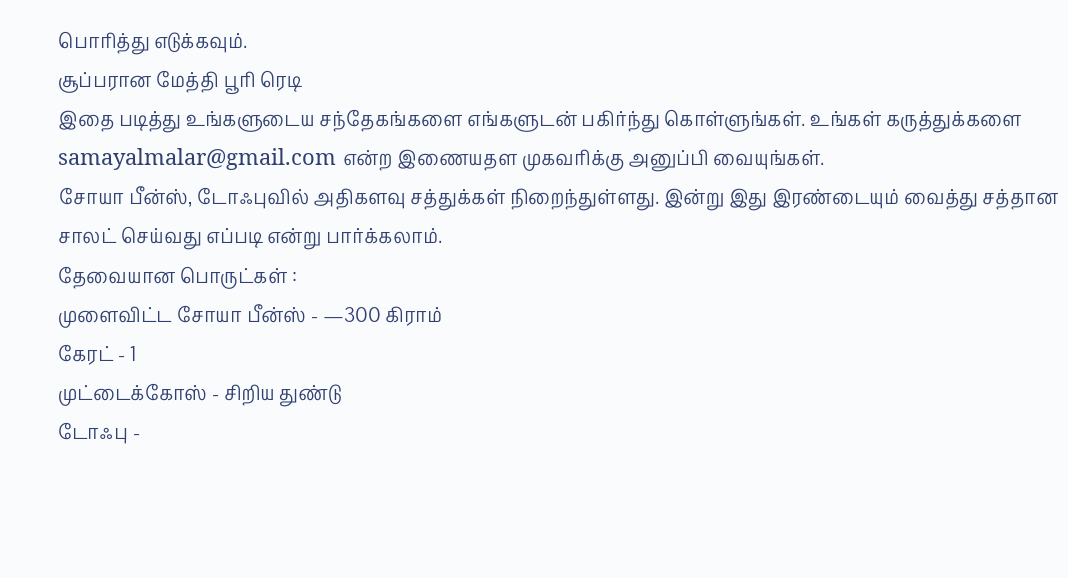பொரித்து எடுக்கவும்.
சூப்பரான மேத்தி பூரி ரெடி
இதை படித்து உங்களுடைய சந்தேகங்களை எங்களுடன் பகிர்ந்து கொள்ளுங்கள். உங்கள் கருத்துக்களை samayalmalar@gmail.com என்ற இணையதள முகவரிக்கு அனுப்பி வையுங்கள்.
சோயா பீன்ஸ், டோஃபுவில் அதிகளவு சத்துக்கள் நிறைந்துள்ளது. இன்று இது இரண்டையும் வைத்து சத்தான சாலட் செய்வது எப்படி என்று பார்க்கலாம்.
தேவையான பொருட்கள் :
முளைவிட்ட சோயா பீன்ஸ் - —300 கிராம்
கேரட் - 1
முட்டைக்கோஸ் - சிறிய துண்டு
டோஃபு -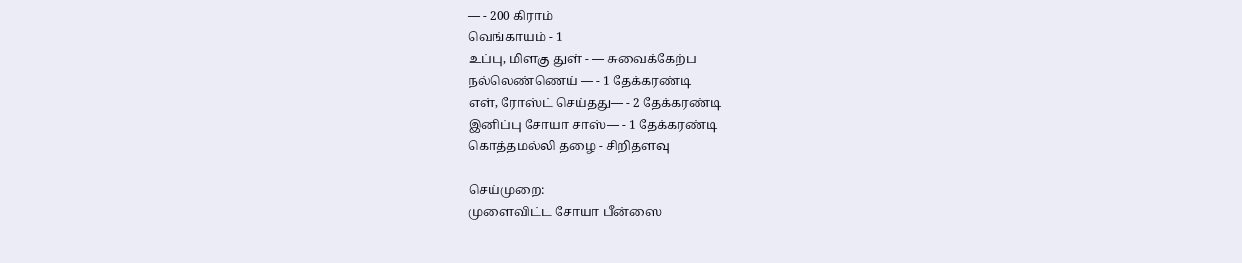— - 200 கிராம்
வெங்காயம் - 1
உப்பு, மிளகு துள் - — சுவைக்கேற்ப
நல்லெண்ணெய் — - 1 தேக்கரண்டி
எள், ரோஸ்ட் செய்தது— - 2 தேக்கரண்டி
இனிப்பு சோயா சாஸ்— - 1 தேக்கரண்டி
கொத்தமல்லி தழை - சிறிதளவு

செய்முறை:
முளைவிட்ட சோயா பீன்ஸை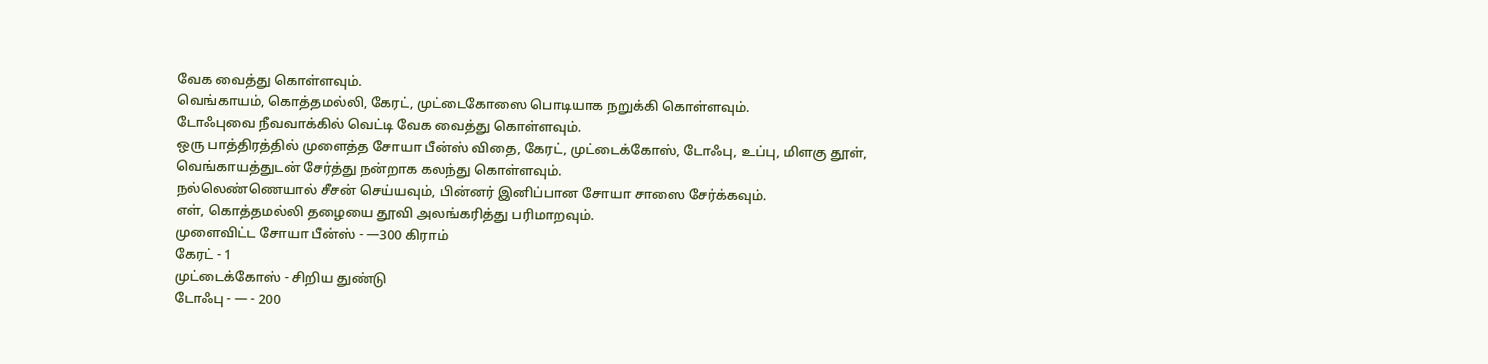வேக வைத்து கொள்ளவும்.
வெங்காயம், கொத்தமல்லி, கேரட், முட்டைகோஸை பொடியாக நறுக்கி கொள்ளவும்.
டோஃபுவை நீவவாக்கில் வெட்டி வேக வைத்து கொள்ளவும்.
ஒரு பாத்திரத்தில் முளைத்த சோயா பீன்ஸ் விதை, கேரட், முட்டைக்கோஸ், டோஃபு, உப்பு, மிளகு தூள், வெங்காயத்துடன் சேர்த்து நன்றாக கலந்து கொள்ளவும்.
நல்லெண்ணெயால் சீசன் செய்யவும், பின்னர் இனிப்பான சோயா சாஸை சேர்க்கவும்.
எள், கொத்தமல்லி தழையை தூவி அலங்கரித்து பரிமாறவும்.
முளைவிட்ட சோயா பீன்ஸ் - —300 கிராம்
கேரட் - 1
முட்டைக்கோஸ் - சிறிய துண்டு
டோஃபு - — - 200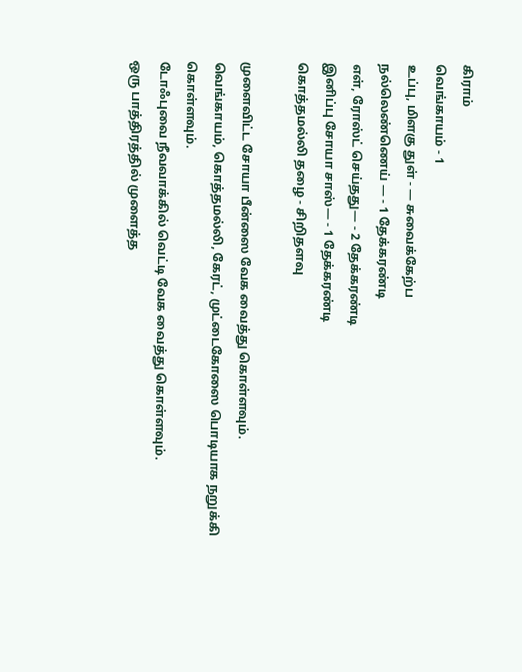கிராம்
வெங்காயம் - 1
உப்பு, மிளகு துள் - — சுவைக்கேற்ப
நல்லெண்ணெய் — - 1 தேக்கரண்டி
எள், ரோஸ்ட் செய்தது— - 2 தேக்கரண்டி
இனிப்பு சோயா சாஸ்— - 1 தேக்கரண்டி
கொத்தமல்லி தழை - சிறிதளவு

முளைவிட்ட சோயா பீன்ஸை வேக வைத்து கொள்ளவும்.
வெங்காயம், கொத்தமல்லி, கேரட், முட்டைகோஸை பொடியாக நறுக்கி கொள்ளவும்.
டோஃபுவை நீவவாக்கில் வெட்டி வேக வைத்து கொள்ளவும்.
ஒரு பாத்திரத்தில் முளைத்த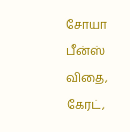சோயா பீன்ஸ் விதை, கேரட்,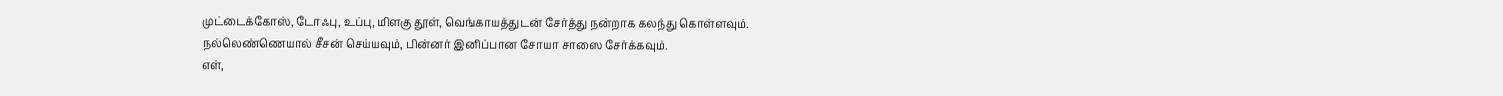முட்டைக்கோஸ், டோஃபு, உப்பு, மிளகு தூள், வெங்காயத்துடன் சேர்த்து நன்றாக கலந்து கொள்ளவும்.
நல்லெண்ணெயால் சீசன் செய்யவும், பின்னர் இனிப்பான சோயா சாஸை சேர்க்கவும்.
எள்,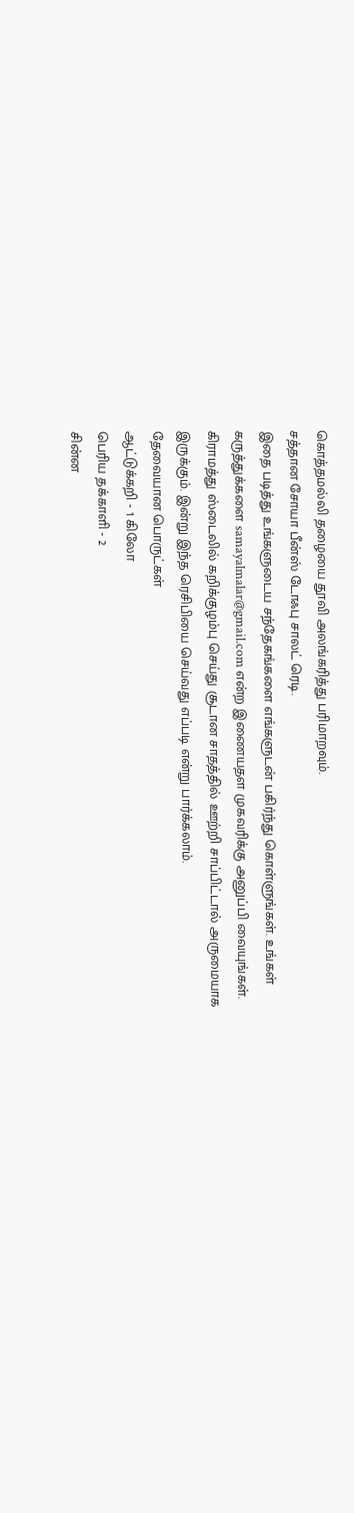கொத்தமல்லி தழையை தூவி அலங்கரித்து பரிமாறவும்.
சத்தான சோயா பீன்ஸ் டோஃபு சாலட் ரெடி.
இதை படித்து உங்களுடைய சந்தேகங்களை எங்களுடன் பகிர்ந்து கொள்ளுங்கள். உங்கள் கருத்துக்களை samayalmalar@gmail.com என்ற இணையதள முகவரிக்கு அனுப்பி வையுங்கள்.
கிராமத்து ஸ்டைலில் கறிக்குழம்பு செய்து சூடான சாதத்தில் ஊற்றி சாப்பிட்டால் அருமையாக இருக்கும். இன்று இந்த ரெசிபியை செய்வது எப்படி என்று பார்க்கலாம்.
தேவையான பொருட்கள்
ஆட்டுக்கறி - 1 கிலோ
பெரிய தக்காளி - 2
சின்ன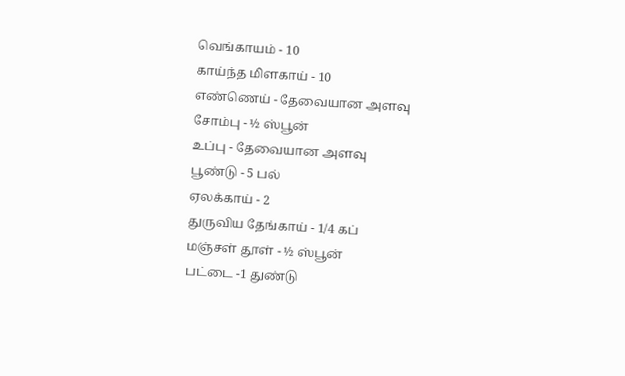வெங்காயம் - 10
காய்ந்த மிளகாய் - 10
எண்ணெய் - தேவையான அளவு
சோம்பு - ½ ஸ்பூன்
உப்பு - தேவையான அளவு
பூண்டு - 5 பல்
ஏலக்காய் - 2
துருவிய தேங்காய் - 1/4 கப்
மஞ்சள் தூள் - ½ ஸ்பூன்
பட்டை -1 துண்டு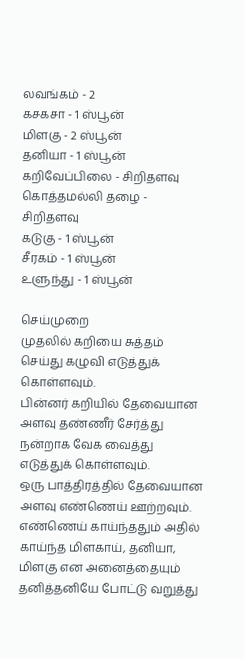லவங்கம் - 2
கசகசா - 1 ஸ்பூன்
மிளகு - 2 ஸ்பூன்
தனியா - 1 ஸ்பூன்
கறிவேப்பிலை - சிறிதளவு
கொத்தமல்லி தழை - சிறிதளவு
கடுகு - 1 ஸ்பூன்
சீரகம் - 1 ஸ்பூன்
உளுந்து - 1 ஸ்பூன்

செய்முறை
முதலில் கறியை சுத்தம் செய்து கழுவி எடுத்துக் கொள்ளவும்.
பின்னர் கறியில் தேவையான அளவு தண்ணீர் சேர்த்து நன்றாக வேக வைத்து எடுத்துக் கொள்ளவும்.
ஒரு பாத்திரத்தில் தேவையான அளவு எண்ணெய் ஊற்றவும்.
எண்ணெய் காய்ந்ததும் அதில் காய்ந்த மிளகாய், தனியா, மிளகு என அனைத்தையும் தனித்தனியே போட்டு வறுத்து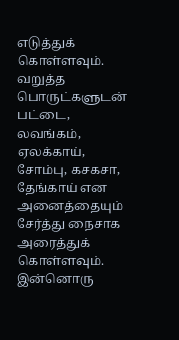எடுத்துக் கொள்ளவும்.
வறுத்த பொருட்களுடன் பட்டை, லவங்கம், ஏலக்காய், சோம்பு, கசகசா, தேங்காய் என அனைத்தையும் சேர்த்து நைசாக அரைத்துக் கொள்ளவும்.
இன்னொரு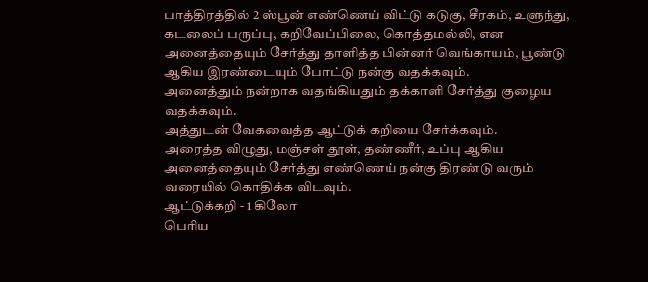பாத்திரத்தில் 2 ஸ்பூன் எண்ணெய் விட்டு கடுகு, சீரகம், உளுந்து, கடலைப் பருப்பு, கறிவேப்பிலை, கொத்தமல்லி, என அனைத்தையும் சேர்த்து தாளித்த பின்னர் வெங்காயம், பூண்டு ஆகிய இரண்டையும் போட்டு நன்கு வதக்கவும்.
அனைத்தும் நன்றாக வதங்கியதும் தக்காளி சேர்த்து குழைய வதக்கவும்.
அத்துடன் வேகவைத்த ஆட்டுக் கறியை சேர்க்கவும்.
அரைத்த விழுது, மஞ்சள் தூள், தண்ணீர், உப்பு ஆகிய அனைத்தையும் சேர்த்து எண்ணெய் நன்கு திரண்டு வரும் வரையில் கொதிக்க விடவும்.
ஆட்டுக்கறி - 1 கிலோ
பெரிய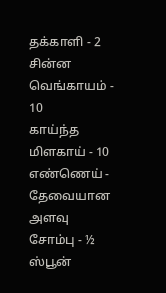தக்காளி - 2
சின்ன வெங்காயம் - 10
காய்ந்த மிளகாய் - 10
எண்ணெய் - தேவையான அளவு
சோம்பு - ½ ஸ்பூன்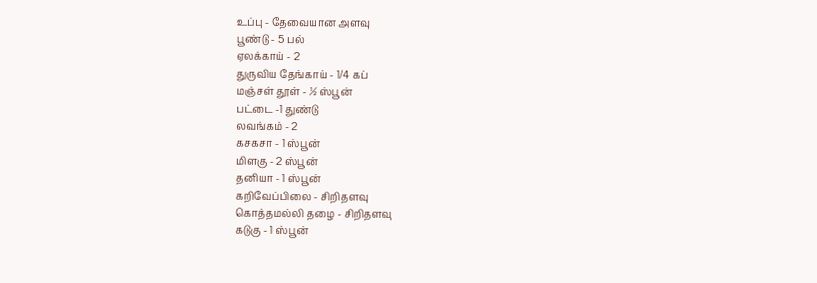உப்பு - தேவையான அளவு
பூண்டு - 5 பல்
ஏலக்காய் - 2
துருவிய தேங்காய் - 1/4 கப்
மஞ்சள் தூள் - ½ ஸ்பூன்
பட்டை -1 துண்டு
லவங்கம் - 2
கசகசா - 1 ஸ்பூன்
மிளகு - 2 ஸ்பூன்
தனியா - 1 ஸ்பூன்
கறிவேப்பிலை - சிறிதளவு
கொத்தமல்லி தழை - சிறிதளவு
கடுகு - 1 ஸ்பூன்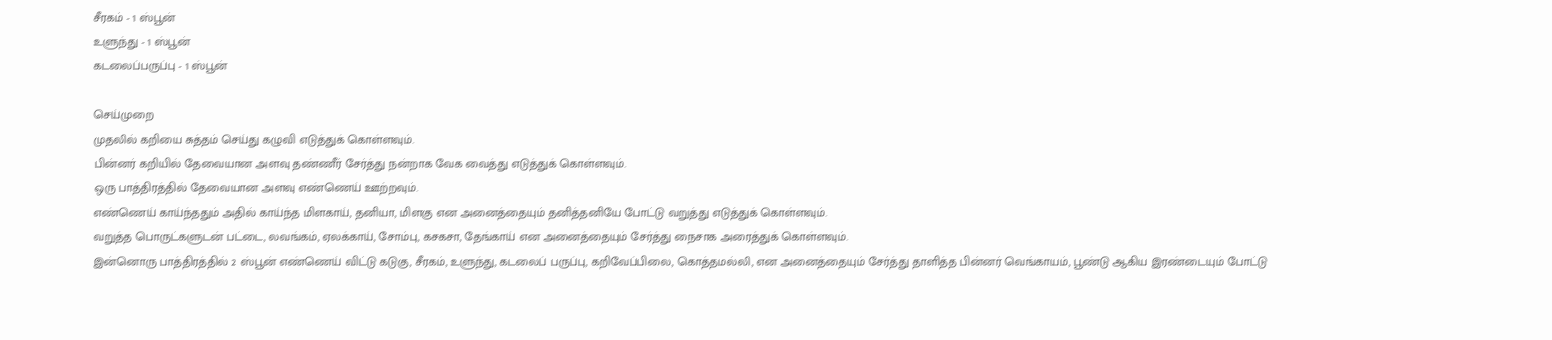சீரகம் - 1 ஸ்பூன்
உளுந்து - 1 ஸ்பூன்
கடலைப்பருப்பு - 1 ஸ்பூன்

செய்முறை
முதலில் கறியை சுத்தம் செய்து கழுவி எடுத்துக் கொள்ளவும்.
பின்னர் கறியில் தேவையான அளவு தண்ணீர் சேர்த்து நன்றாக வேக வைத்து எடுத்துக் கொள்ளவும்.
ஒரு பாத்திரத்தில் தேவையான அளவு எண்ணெய் ஊற்றவும்.
எண்ணெய் காய்ந்ததும் அதில் காய்ந்த மிளகாய், தனியா, மிளகு என அனைத்தையும் தனித்தனியே போட்டு வறுத்து எடுத்துக் கொள்ளவும்.
வறுத்த பொருட்களுடன் பட்டை, லவங்கம், ஏலக்காய், சோம்பு, கசகசா, தேங்காய் என அனைத்தையும் சேர்த்து நைசாக அரைத்துக் கொள்ளவும்.
இன்னொரு பாத்திரத்தில் 2 ஸ்பூன் எண்ணெய் விட்டு கடுகு, சீரகம், உளுந்து, கடலைப் பருப்பு, கறிவேப்பிலை, கொத்தமல்லி, என அனைத்தையும் சேர்த்து தாளித்த பின்னர் வெங்காயம், பூண்டு ஆகிய இரண்டையும் போட்டு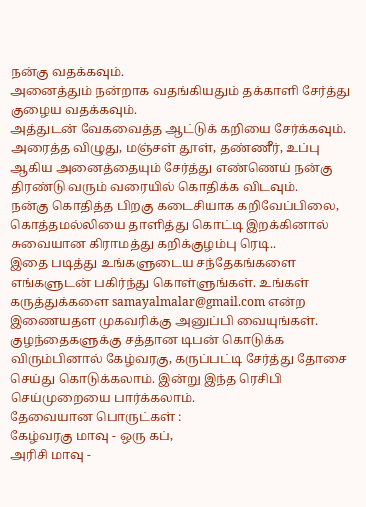நன்கு வதக்கவும்.
அனைத்தும் நன்றாக வதங்கியதும் தக்காளி சேர்த்து குழைய வதக்கவும்.
அத்துடன் வேகவைத்த ஆட்டுக் கறியை சேர்க்கவும்.
அரைத்த விழுது, மஞ்சள் தூள், தண்ணீர், உப்பு ஆகிய அனைத்தையும் சேர்த்து எண்ணெய் நன்கு திரண்டு வரும் வரையில் கொதிக்க விடவும்.
நன்கு கொதித்த பிறகு கடைசியாக கறிவேப்பிலை, கொத்தமல்லியை தாளித்து கொட்டி இறக்கினால் சுவையான கிராமத்து கறிக்குழம்பு ரெடி..
இதை படித்து உங்களுடைய சந்தேகங்களை எங்களுடன் பகிர்ந்து கொள்ளுங்கள். உங்கள் கருத்துக்களை samayalmalar@gmail.com என்ற இணையதள முகவரிக்கு அனுப்பி வையுங்கள்.
குழந்தைகளுக்கு சத்தான டிபன் கொடுக்க விரும்பினால் கேழ்வரகு, கருப்பட்டி சேர்த்து தோசை செய்து கொடுக்கலாம். இன்று இந்த ரெசிபி செய்முறையை பார்க்கலாம்.
தேவையான பொருட்கள் :
கேழ்வரகு மாவு - ஒரு கப்,
அரிசி மாவு -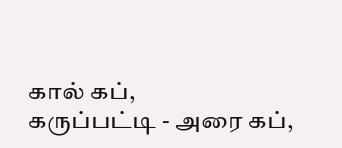கால் கப்,
கருப்பட்டி - அரை கப்,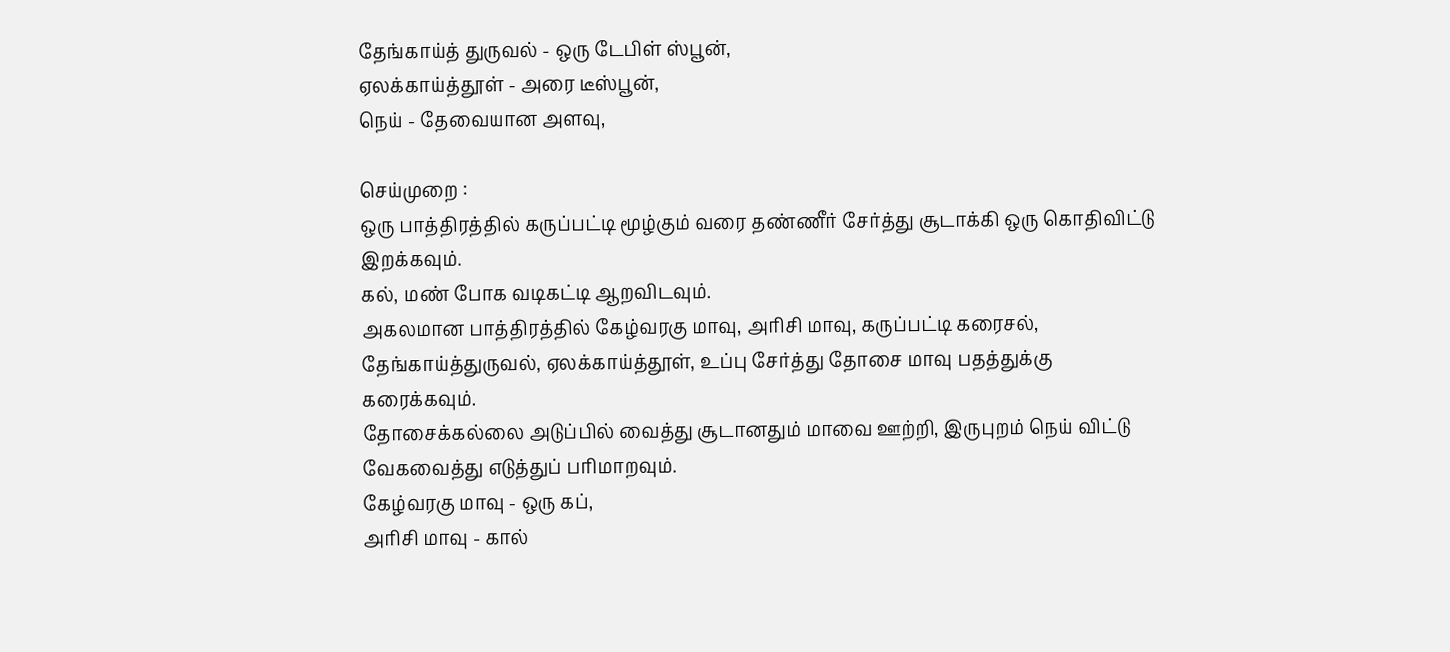தேங்காய்த் துருவல் - ஒரு டேபிள் ஸ்பூன்,
ஏலக்காய்த்தூள் - அரை டீஸ்பூன்,
நெய் - தேவையான அளவு,

செய்முறை :
ஒரு பாத்திரத்தில் கருப்பட்டி மூழ்கும் வரை தண்ணீர் சேர்த்து சூடாக்கி ஒரு கொதிவிட்டு இறக்கவும்.
கல், மண் போக வடிகட்டி ஆறவிடவும்.
அகலமான பாத்திரத்தில் கேழ்வரகு மாவு, அரிசி மாவு, கருப்பட்டி கரைசல், தேங்காய்த்துருவல், ஏலக்காய்த்தூள், உப்பு சேர்த்து தோசை மாவு பதத்துக்கு கரைக்கவும்.
தோசைக்கல்லை அடுப்பில் வைத்து சூடானதும் மாவை ஊற்றி, இருபுறம் நெய் விட்டு வேகவைத்து எடுத்துப் பரிமாறவும்.
கேழ்வரகு மாவு - ஒரு கப்,
அரிசி மாவு - கால்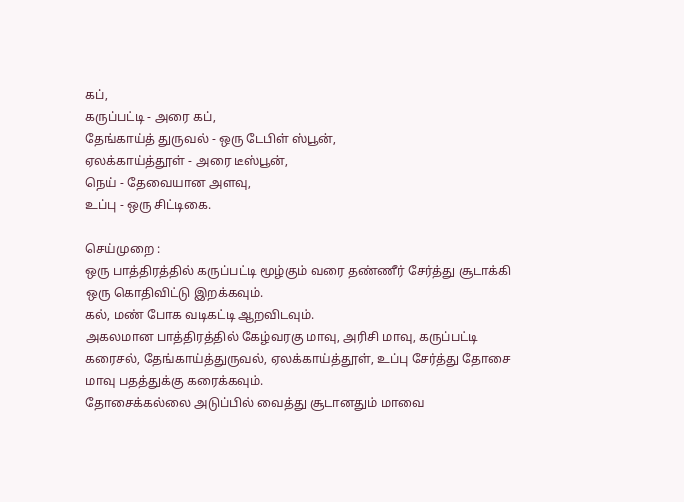கப்,
கருப்பட்டி - அரை கப்,
தேங்காய்த் துருவல் - ஒரு டேபிள் ஸ்பூன்,
ஏலக்காய்த்தூள் - அரை டீஸ்பூன்,
நெய் - தேவையான அளவு,
உப்பு - ஒரு சிட்டிகை.

செய்முறை :
ஒரு பாத்திரத்தில் கருப்பட்டி மூழ்கும் வரை தண்ணீர் சேர்த்து சூடாக்கி ஒரு கொதிவிட்டு இறக்கவும்.
கல், மண் போக வடிகட்டி ஆறவிடவும்.
அகலமான பாத்திரத்தில் கேழ்வரகு மாவு, அரிசி மாவு, கருப்பட்டி கரைசல், தேங்காய்த்துருவல், ஏலக்காய்த்தூள், உப்பு சேர்த்து தோசை மாவு பதத்துக்கு கரைக்கவும்.
தோசைக்கல்லை அடுப்பில் வைத்து சூடானதும் மாவை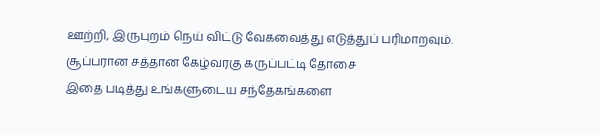ஊற்றி, இருபுறம் நெய் விட்டு வேகவைத்து எடுத்துப் பரிமாறவும்.
சூப்பரான சத்தான கேழ்வரகு கருப்பட்டி தோசை
இதை படித்து உங்களுடைய சந்தேகங்களை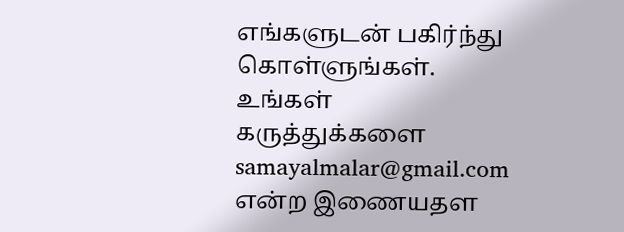எங்களுடன் பகிர்ந்து கொள்ளுங்கள். உங்கள் கருத்துக்களை samayalmalar@gmail.com என்ற இணையதள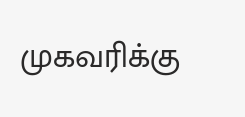முகவரிக்கு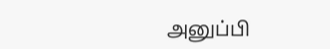அனுப்பி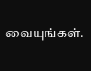வையுங்கள்.